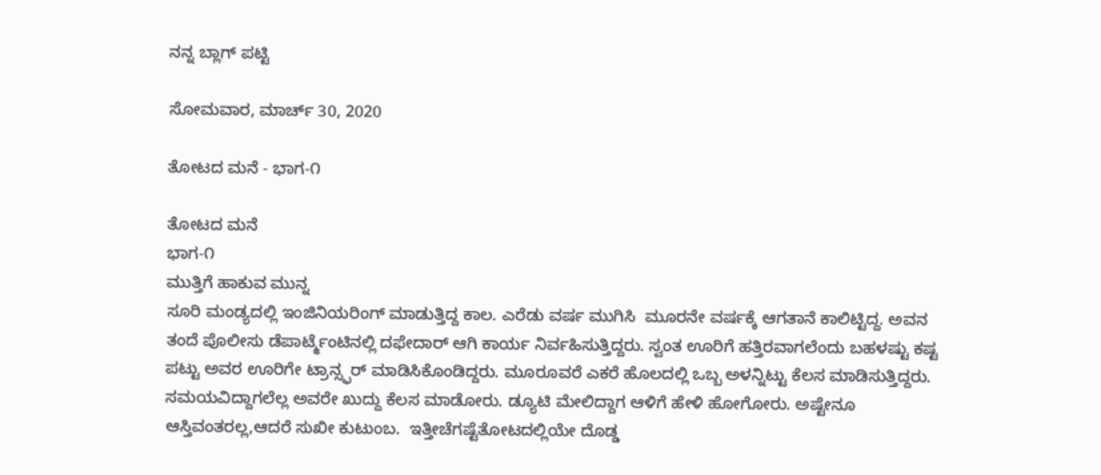ನನ್ನ ಬ್ಲಾಗ್ ಪಟ್ಟಿ

ಸೋಮವಾರ, ಮಾರ್ಚ್ 30, 2020

ತೋಟದ ಮನೆ - ಭಾಗ-೧

ತೋಟದ ಮನೆ
ಭಾಗ-೧
ಮುತ್ತಿಗೆ ಹಾಕುವ ಮುನ್ನ
ಸೂರಿ ಮಂಡ್ಯದಲ್ಲಿ ಇಂಜಿನಿಯರಿಂಗ್ ಮಾಡುತ್ತಿದ್ದ ಕಾಲ. ಎರೆಡು ವರ್ಷ ಮುಗಿಸಿ  ಮೂರನೇ ವರ್ಷಕ್ಕೆ ಆಗತಾನೆ ಕಾಲಿಟ್ಟಿದ್ದ. ಅವನ ತಂದೆ ಪೊಲೀಸು ಡೆಪಾರ್ಟ್ಮೆಂಟಿನಲ್ಲಿ ದಫೇದಾರ್ ಆಗಿ ಕಾರ್ಯ ನಿರ್ವಹಿಸುತ್ತಿದ್ದರು. ಸ್ವಂತ ಊರಿಗೆ ಹತ್ತಿರವಾಗಲೆಂದು ಬಹಳಷ್ಟು ಕಷ್ಟ ಪಟ್ಟು ಅವರ ಊರಿಗೇ ಟ್ರಾನ್ಸ್ಫರ್ ಮಾಡಿಸಿಕೊಂಡಿದ್ದರು. ಮೂರೂವರೆ ಎಕರೆ ಹೊಲದಲ್ಲಿ ಒಬ್ಬ ಅಳನ್ನಿಟ್ಟು ಕೆಲಸ ಮಾಡಿಸುತ್ತಿದ್ದರು. ಸಮಯವಿದ್ದಾಗಲೆಲ್ಲ ಅವರೇ ಖುದ್ದು ಕೆಲಸ ಮಾಡೋರು. ಡ್ಯೂಟಿ ಮೇಲಿದ್ದಾಗ ಆಳಿಗೆ ಹೇಳಿ ಹೋಗೋರು. ಅಷ್ಟೇನೂ ಆಸ್ತಿವಂತರಲ್ಲ,ಆದರೆ ಸುಖೀ ಕುಟುಂಬ.  ಇತ್ತೀಚೆಗಷ್ಟೆತೋಟದಲ್ಲಿಯೇ ದೊಡ್ಡ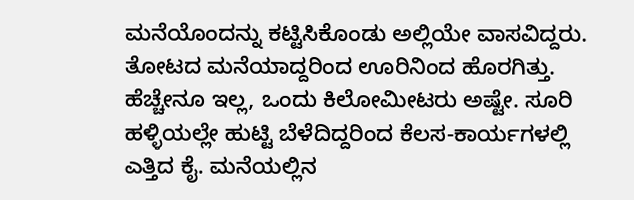ಮನೆಯೊಂದನ್ನು ಕಟ್ಟಿಸಿಕೊಂಡು ಅಲ್ಲಿಯೇ ವಾಸವಿದ್ದರು. ತೋಟದ ಮನೆಯಾದ್ದರಿಂದ ಊರಿನಿಂದ ಹೊರಗಿತ್ತು. ಹೆಚ್ಚೇನೂ ಇಲ್ಲ, ಒಂದು ಕಿಲೋಮೀಟರು ಅಷ್ಟೇ. ಸೂರಿ ಹಳ್ಳಿಯಲ್ಲೇ ಹುಟ್ಟಿ ಬೆಳೆದಿದ್ದರಿಂದ ಕೆಲಸ-ಕಾರ್ಯಗಳಲ್ಲಿ ಎತ್ತಿದ ಕೈ. ಮನೆಯಲ್ಲಿನ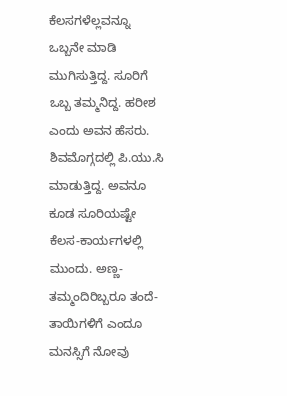ಕೆಲಸಗಳೆಲ್ಲವನ್ನೂ ಒಬ್ಬನೇ ಮಾಡಿ ಮುಗಿಸುತ್ತಿದ್ದ. ಸೂರಿಗೆ ಒಬ್ಬ ತಮ್ಮನಿದ್ದ. ಹರೀಶ ಎಂದು ಅವನ ಹೆಸರು. ಶಿವಮೊಗ್ಗದಲ್ಲಿ ಪಿ.ಯು.ಸಿ ಮಾಡುತ್ತಿದ್ದ. ಅವನೂ ಕೂಡ ಸೂರಿಯಷ್ಟೇ ಕೆಲಸ-ಕಾರ್ಯಗಳಲ್ಲಿ ಮುಂದು. ಅಣ್ಣ-ತಮ್ಮಂದಿರಿಬ್ಬರೂ ತಂದೆ-ತಾಯಿಗಳಿಗೆ ಎಂದೂ ಮನಸ್ಸಿಗೆ ನೋವು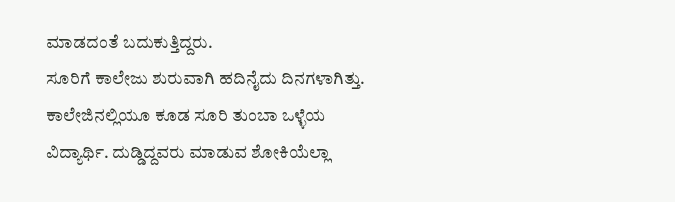ಮಾಡದಂತೆ ಬದುಕುತ್ತಿದ್ದರು.
ಸೂರಿಗೆ ಕಾಲೇಜು ಶುರುವಾಗಿ ಹದಿನೈದು ದಿನಗಳಾಗಿತ್ತು. ಕಾಲೇಜಿನಲ್ಲಿಯೂ ಕೂಡ ಸೂರಿ ತುಂಬಾ ಒಳ್ಳೆಯ ವಿದ್ಯಾರ್ಥಿ. ದುಡ್ಡಿದ್ದವರು ಮಾಡುವ ಶೋಕಿಯೆಲ್ಲಾ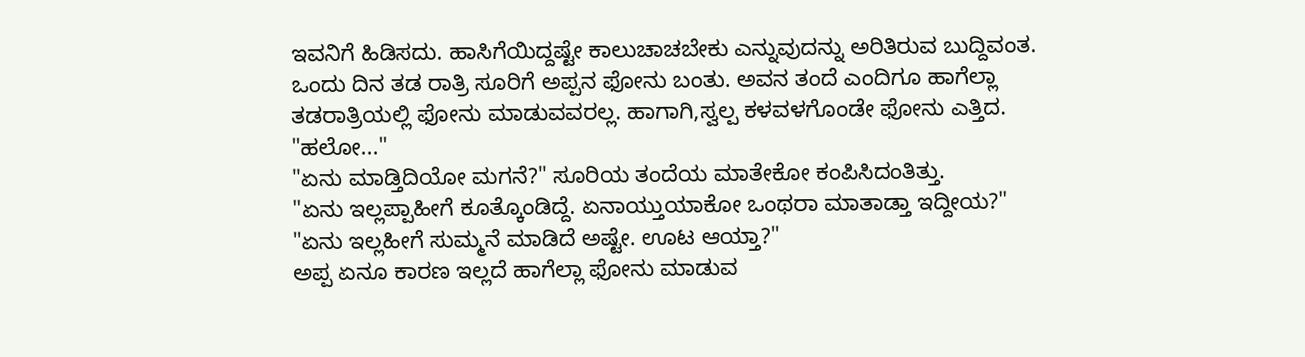ಇವನಿಗೆ ಹಿಡಿಸದು. ಹಾಸಿಗೆಯಿದ್ದಷ್ಟೇ ಕಾಲುಚಾಚಬೇಕು ಎನ್ನುವುದನ್ನು ಅರಿತಿರುವ ಬುದ್ದಿವಂತ.  ಒಂದು ದಿನ ತಡ ರಾತ್ರಿ ಸೂರಿಗೆ ಅಪ್ಪನ ಫೋನು ಬಂತು. ಅವನ ತಂದೆ ಎಂದಿಗೂ ಹಾಗೆಲ್ಲಾ ತಡರಾತ್ರಿಯಲ್ಲಿ ಫೋನು ಮಾಡುವವರಲ್ಲ. ಹಾಗಾಗಿ,ಸ್ವಲ್ಪ ಕಳವಳಗೊಂಡೇ ಫೋನು ಎತ್ತಿದ.
"ಹಲೋ..."
"ಏನು ಮಾಡ್ತಿದಿಯೋ ಮಗನೆ?" ಸೂರಿಯ ತಂದೆಯ ಮಾತೇಕೋ ಕಂಪಿಸಿದಂತಿತ್ತು.
"ಏನು ಇಲ್ಲಪ್ಪಾಹೀಗೆ ಕೂತ್ಕೊಂಡಿದ್ದೆ. ಏನಾಯ್ತುಯಾಕೋ ಒಂಥರಾ ಮಾತಾಡ್ತಾ ಇದ್ದೀಯ?"
"ಏನು ಇಲ್ಲಹೀಗೆ ಸುಮ್ಮನೆ ಮಾಡಿದೆ ಅಷ್ಟೇ. ಊಟ ಆಯ್ತಾ?"
ಅಪ್ಪ ಏನೂ ಕಾರಣ ಇಲ್ಲದೆ ಹಾಗೆಲ್ಲಾ ಫೋನು ಮಾಡುವ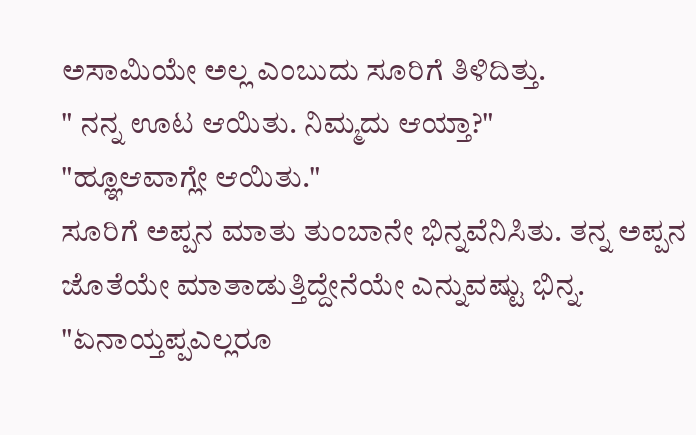ಅಸಾಮಿಯೇ ಅಲ್ಲ ಎಂಬುದು ಸೂರಿಗೆ ತಿಳಿದಿತ್ತು.
" ನನ್ನ ಊಟ ಆಯಿತು. ನಿಮ್ಮದು ಆಯ್ತಾ?"
"ಹ್ಞೂಆವಾಗ್ಲೇ ಆಯಿತು."
ಸೂರಿಗೆ ಅಪ್ಪನ ಮಾತು ತುಂಬಾನೇ ಭಿನ್ನವೆನಿಸಿತು. ತನ್ನ ಅಪ್ಪನ ಜೊತೆಯೇ ಮಾತಾಡುತ್ತಿದ್ದೇನೆಯೇ ಎನ್ನುವಷ್ಟು ಭಿನ್ನ.
"ಏನಾಯ್ತಪ್ಪಎಲ್ಲರೂ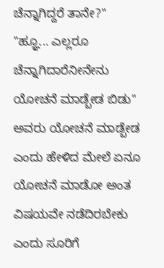ಚೆನ್ನಾಗಿದ್ದರೆ ತಾನೇ?"
"ಹ್ಞೂ... ಎಲ್ಲರೂ ಚೆನ್ನಾಗಿದಾರೆನೀನೇನು ಯೋಚನೆ ಮಾಡ್ಬೇಡ ಬಿಡು"
ಅವರು ಯೋಚನೆ ಮಾಡ್ಬೇಡ ಎಂದು ಹೇಳಿದ ಮೇಲೆ ಏನೂ ಯೋಚನೆ ಮಾಡೋ ಅಂತ ವಿಷಯವೇ ನಡೆದಿರಬೇಕು ಎಂದು ಸೂರಿಗೆ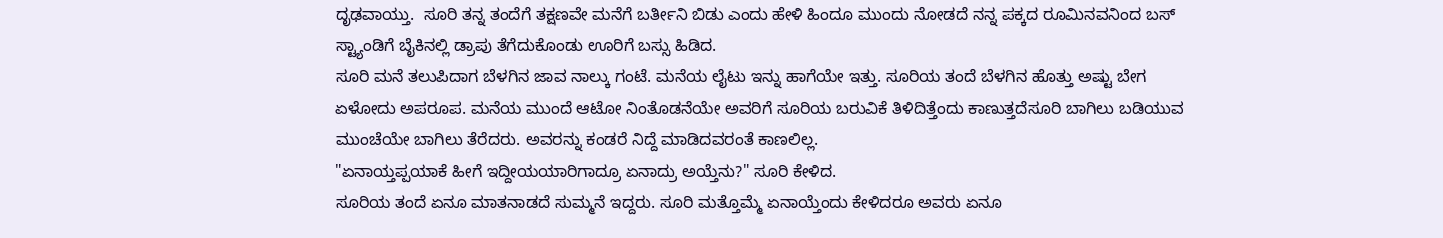ದೃಢವಾಯ್ತು.  ಸೂರಿ ತನ್ನ ತಂದೆಗೆ ತಕ್ಷಣವೇ ಮನೆಗೆ ಬರ್ತೀನಿ ಬಿಡು ಎಂದು ಹೇಳಿ ಹಿಂದೂ ಮುಂದು ನೋಡದೆ ನನ್ನ ಪಕ್ಕದ ರೂಮಿನವನಿಂದ ಬಸ್ ಸ್ಟ್ಯಾಂಡಿಗೆ ಬೈಕಿನಲ್ಲಿ ಡ್ರಾಪು ತೆಗೆದುಕೊಂಡು ಊರಿಗೆ ಬಸ್ಸು ಹಿಡಿದ.
ಸೂರಿ ಮನೆ ತಲುಪಿದಾಗ ಬೆಳಗಿನ ಜಾವ ನಾಲ್ಕು ಗಂಟೆ. ಮನೆಯ ಲೈಟು ಇನ್ನು ಹಾಗೆಯೇ ಇತ್ತು. ಸೂರಿಯ ತಂದೆ ಬೆಳಗಿನ ಹೊತ್ತು ಅಷ್ಟು ಬೇಗ ಏಳೋದು ಅಪರೂಪ. ಮನೆಯ ಮುಂದೆ ಆಟೋ ನಿಂತೊಡನೆಯೇ ಅವರಿಗೆ ಸೂರಿಯ ಬರುವಿಕೆ ತಿಳಿದಿತ್ತೆಂದು ಕಾಣುತ್ತದೆಸೂರಿ ಬಾಗಿಲು ಬಡಿಯುವ ಮುಂಚೆಯೇ ಬಾಗಿಲು ತೆರೆದರು. ಅವರನ್ನು ಕಂಡರೆ ನಿದ್ದೆ ಮಾಡಿದವರಂತೆ ಕಾಣಲಿಲ್ಲ.
"ಏನಾಯ್ತಪ್ಪಯಾಕೆ ಹೀಗೆ ಇದ್ದೀಯಯಾರಿಗಾದ್ರೂ ಏನಾದ್ರು ಅಯ್ತೆನು?" ಸೂರಿ ಕೇಳಿದ.
ಸೂರಿಯ ತಂದೆ ಏನೂ ಮಾತನಾಡದೆ ಸುಮ್ಮನೆ ಇದ್ದರು. ಸೂರಿ ಮತ್ತೊಮ್ಮೆ ಏನಾಯ್ತೆಂದು ಕೇಳಿದರೂ ಅವರು ಏನೂ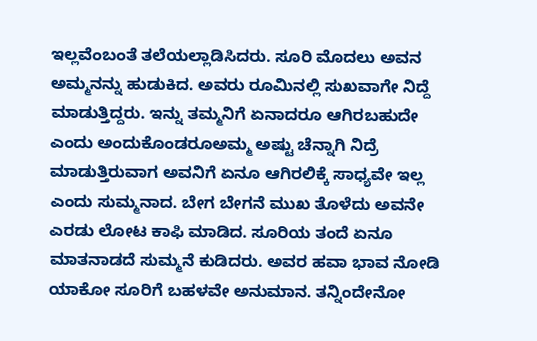ಇಲ್ಲವೆಂಬಂತೆ ತಲೆಯಲ್ಲಾಡಿಸಿದರು. ಸೂರಿ ಮೊದಲು ಅವನ ಅಮ್ಮನನ್ನು ಹುಡುಕಿದ. ಅವರು ರೂಮಿನಲ್ಲಿ ಸುಖವಾಗೇ ನಿದ್ದೆ ಮಾಡುತ್ತಿದ್ದರು. ಇನ್ನು ತಮ್ಮನಿಗೆ ಏನಾದರೂ ಆಗಿರಬಹುದೇ ಎಂದು ಅಂದುಕೊಂಡರೂಅಮ್ಮ ಅಷ್ಟು ಚೆನ್ನಾಗಿ ನಿದ್ರೆ ಮಾಡುತ್ತಿರುವಾಗ ಅವನಿಗೆ ಏನೂ ಆಗಿರಲಿಕ್ಕೆ ಸಾಧ್ಯವೇ ಇಲ್ಲ ಎಂದು ಸುಮ್ಮನಾದ. ಬೇಗ ಬೇಗನೆ ಮುಖ ತೊಳೆದು ಅವನೇ ಎರಡು ಲೋಟ ಕಾಫಿ ಮಾಡಿದ. ಸೂರಿಯ ತಂದೆ ಏನೂ ಮಾತನಾಡದೆ ಸುಮ್ಮನೆ ಕುಡಿದರು. ಅವರ ಹವಾ ಭಾವ ನೋಡಿ ಯಾಕೋ ಸೂರಿಗೆ ಬಹಳವೇ ಅನುಮಾನ. ತನ್ನಿಂದೇನೋ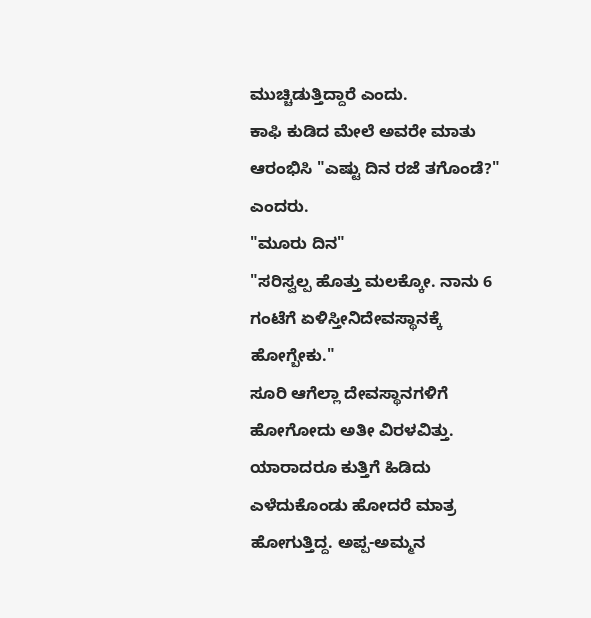ಮುಚ್ಚಿಡುತ್ತಿದ್ದಾರೆ ಎಂದು.
ಕಾಫಿ ಕುಡಿದ ಮೇಲೆ ಅವರೇ ಮಾತು ಆರಂಭಿಸಿ "ಎಷ್ಟು ದಿನ ರಜೆ ತಗೊಂಡೆ?" ಎಂದರು.
"ಮೂರು ದಿನ"
"ಸರಿಸ್ವಲ್ಪ ಹೊತ್ತು ಮಲಕ್ಕೋ. ನಾನು 6 ಗಂಟೆಗೆ ಏಳಿಸ್ತೀನಿದೇವಸ್ಥಾನಕ್ಕೆ ಹೋಗ್ಬೇಕು."
ಸೂರಿ ಆಗೆಲ್ಲಾ ದೇವಸ್ಥಾನಗಳಿಗೆ ಹೋಗೋದು ಅತೀ ವಿರಳವಿತ್ತು. ಯಾರಾದರೂ ಕುತ್ತಿಗೆ ಹಿಡಿದು ಎಳೆದುಕೊಂಡು ಹೋದರೆ ಮಾತ್ರ ಹೋಗುತ್ತಿದ್ದ. ಅಪ್ಪ-ಅಮ್ಮನ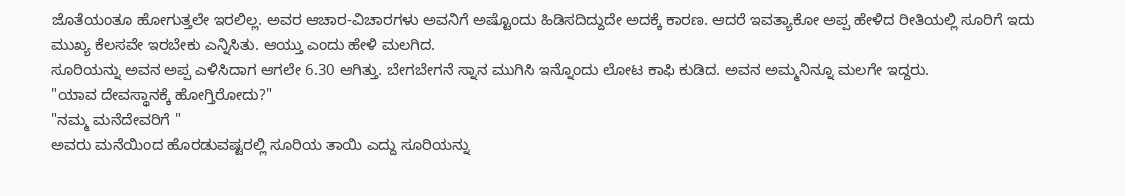ಜೊತೆಯಂತೂ ಹೋಗುತ್ತಲೇ ಇರಲಿಲ್ಲ. ಅವರ ಆಚಾರ-ವಿಚಾರಗಳು ಅವನಿಗೆ ಅಷ್ಟೊಂದು ಹಿಡಿಸದಿದ್ದುದೇ ಅದಕ್ಕೆ ಕಾರಣ. ಆದರೆ ಇವತ್ಯಾಕೋ ಅಪ್ಪ ಹೇಳಿದ ರೀತಿಯಲ್ಲಿ ಸೂರಿಗೆ ಇದು ಮುಖ್ಯ ಕೆಲಸವೇ ಇರಬೇಕು ಎನ್ನಿಸಿತು. ಆಯ್ತು ಎಂದು ಹೇಳಿ ಮಲಗಿದ.
ಸೂರಿಯನ್ನು ಅವನ ಅಪ್ಪ ಎಳಿಸಿದಾಗ ಆಗಲೇ 6.30 ಆಗಿತ್ತು. ಬೇಗಬೇಗನೆ ಸ್ನಾನ ಮುಗಿಸಿ ಇನ್ನೊಂದು ಲೋಟ ಕಾಫಿ ಕುಡಿದ. ಅವನ ಅಮ್ಮನಿನ್ನೂ ಮಲಗೇ ಇದ್ದರು.
"ಯಾವ ದೇವಸ್ಥಾನಕ್ಕೆ ಹೋಗ್ತಿರೋದು?"
"ನಮ್ಮ ಮನೆದೇವರಿಗೆ "
ಅವರು ಮನೆಯಿಂದ ಹೊರಡುವಷ್ಟರಲ್ಲಿ ಸೂರಿಯ ತಾಯಿ ಎದ್ದು ಸೂರಿಯನ್ನು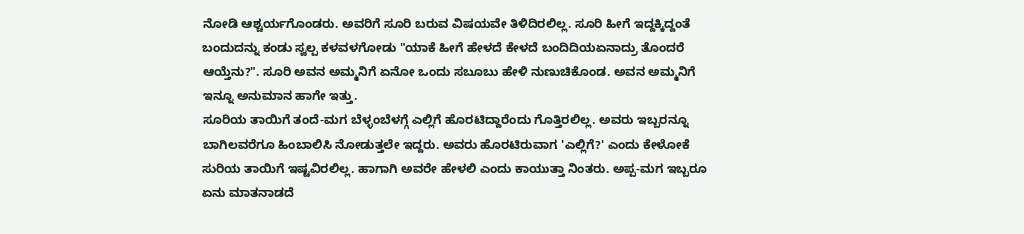ನೋಡಿ ಆಶ್ಚರ್ಯಗೊಂಡರು. ಅವರಿಗೆ ಸೂರಿ ಬರುವ ವಿಷಯವೇ ತಿಳಿದಿರಲಿಲ್ಲ. ಸೂರಿ ಹೀಗೆ ಇದ್ದಕ್ಕಿದ್ದಂತೆ ಬಂದುದನ್ನು ಕಂಡು ಸ್ವಲ್ಪ ಕಳವಳಗೋಡು "ಯಾಕೆ ಹೀಗೆ ಹೇಳದೆ ಕೇಳದೆ ಬಂದಿದಿಯಏನಾದ್ರು ತೊಂದರೆ ಆಯ್ತೆನು?". ಸೂರಿ ಅವನ ಅಮ್ಮನಿಗೆ ಏನೋ ಒಂದು ಸಬೂಬು ಹೇಳಿ ನುಣುಚಿಕೊಂಡ. ಅವನ ಅಮ್ಮನಿಗೆ ಇನ್ನೂ ಅನುಮಾನ ಹಾಗೇ ಇತ್ತು.
ಸೂರಿಯ ತಾಯಿಗೆ ತಂದೆ-ಮಗ ಬೆಳ್ಳಂಬೆಳಗ್ಗೆ ಎಲ್ಲಿಗೆ ಹೊರಟಿದ್ದಾರೆಂದು ಗೊತ್ತಿರಲಿಲ್ಲ. ಅವರು ಇಬ್ಬರನ್ನೂ ಬಾಗಿಲವರೆಗೂ ಹಿಂಬಾಲಿಸಿ ನೋಡುತ್ತಲೇ ಇದ್ದರು. ಅವರು ಹೊರಟಿರುವಾಗ 'ಎಲ್ಲಿಗೆ?' ಎಂದು ಕೇಳೋಕೆ ಸುರಿಯ ತಾಯಿಗೆ ಇಷ್ಟವಿರಲಿಲ್ಲ. ಹಾಗಾಗಿ ಅವರೇ ಹೇಳಲಿ ಎಂದು ಕಾಯುತ್ತಾ ನಿಂತರು. ಅಪ್ಪ-ಮಗ ಇಬ್ಬರೂ ಏನು ಮಾತನಾಡದೆ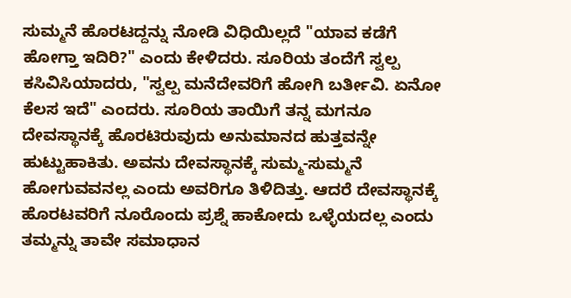ಸುಮ್ಮನೆ ಹೊರಟದ್ದನ್ನು ನೋಡಿ ವಿಧಿಯಿಲ್ಲದೆ "ಯಾವ ಕಡೆಗೆ ಹೋಗ್ತಾ ಇದಿರಿ?" ಎಂದು ಕೇಳಿದರು. ಸೂರಿಯ ತಂದೆಗೆ ಸ್ವಲ್ಪ ಕಸಿವಿಸಿಯಾದರು, "ಸ್ವಲ್ಪ ಮನೆದೇವರಿಗೆ ಹೋಗಿ ಬರ್ತೀವಿ. ಏನೋ ಕೆಲಸ ಇದೆ" ಎಂದರು. ಸೂರಿಯ ತಾಯಿಗೆ ತನ್ನ ಮಗನೂ ದೇವಸ್ಥಾನಕ್ಕೆ ಹೊರಟಿರುವುದು ಅನುಮಾನದ ಹುತ್ತವನ್ನೇ ಹುಟ್ಟುಹಾಕಿತು. ಅವನು ದೇವಸ್ಥಾನಕ್ಕೆ ಸುಮ್ಮ-ಸುಮ್ಮನೆ ಹೋಗುವವನಲ್ಲ ಎಂದು ಅವರಿಗೂ ತಿಳಿದಿತ್ತು. ಆದರೆ ದೇವಸ್ಥಾನಕ್ಕೆ ಹೊರಟವರಿಗೆ ನೂರೊಂದು ಪ್ರಶ್ನೆ ಹಾಕೋದು ಒಳ್ಳೆಯದಲ್ಲ ಎಂದು ತಮ್ಮನ್ನು ತಾವೇ ಸಮಾಧಾನ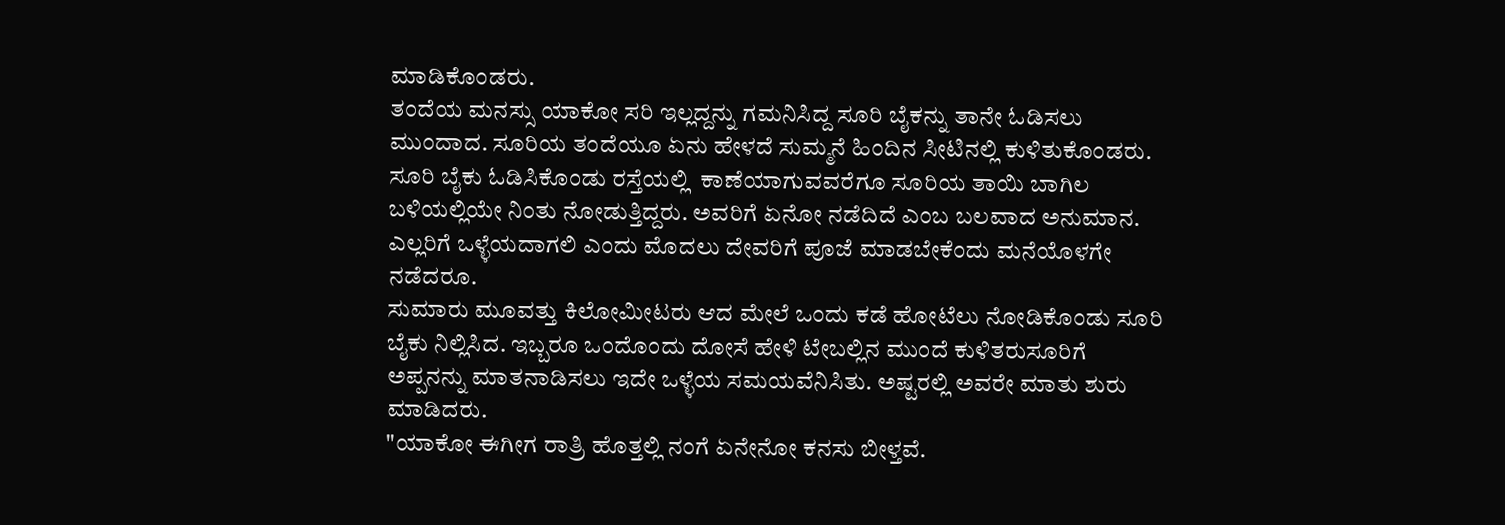ಮಾಡಿಕೊಂಡರು.
ತಂದೆಯ ಮನಸ್ಸು ಯಾಕೋ ಸರಿ ಇಲ್ಲದ್ದನ್ನು ಗಮನಿಸಿದ್ದ ಸೂರಿ ಬೈಕನ್ನು ತಾನೇ ಓಡಿಸಲು ಮುಂದಾದ. ಸೂರಿಯ ತಂದೆಯೂ ಏನು ಹೇಳದೆ ಸುಮ್ಮನೆ ಹಿಂದಿನ ಸೀಟಿನಲ್ಲಿ ಕುಳಿತುಕೊಂಡರು. ಸೂರಿ ಬೈಕು ಓಡಿಸಿಕೊಂಡು ರಸ್ತೆಯಲ್ಲಿ  ಕಾಣೆಯಾಗುವವರೆಗೂ ಸೂರಿಯ ತಾಯಿ ಬಾಗಿಲ ಬಳಿಯಲ್ಲಿಯೇ ನಿಂತು ನೋಡುತ್ತಿದ್ದರು. ಅವರಿಗೆ ಏನೋ ನಡೆದಿದೆ ಎಂಬ ಬಲವಾದ ಅನುಮಾನ. ಎಲ್ಲರಿಗೆ ಒಳ್ಳೆಯದಾಗಲಿ ಎಂದು ಮೊದಲು ದೇವರಿಗೆ ಪೂಜೆ ಮಾಡಬೇಕೆಂದು ಮನೆಯೊಳಗೇ ನಡೆದರೂ.
ಸುಮಾರು ಮೂವತ್ತು ಕಿಲೋಮೀಟರು ಆದ ಮೇಲೆ ಒಂದು ಕಡೆ ಹೋಟೆಲು ನೋಡಿಕೊಂಡು ಸೂರಿ ಬೈಕು ನಿಲ್ಲಿಸಿದ. ಇಬ್ಬರೂ ಒಂದೊಂದು ದೋಸೆ ಹೇಳಿ ಟೇಬಲ್ಲಿನ ಮುಂದೆ ಕುಳಿತರುಸೂರಿಗೆ ಅಪ್ಪನನ್ನು ಮಾತನಾಡಿಸಲು ಇದೇ ಒಳ್ಳೆಯ ಸಮಯವೆನಿಸಿತು. ಅಷ್ಟರಲ್ಲಿ ಅವರೇ ಮಾತು ಶುರು ಮಾಡಿದರು.
"ಯಾಕೋ ಈಗೀಗ ರಾತ್ರಿ ಹೊತ್ತಲ್ಲಿ ನಂಗೆ ಏನೇನೋ ಕನಸು ಬೀಳ್ತವೆ.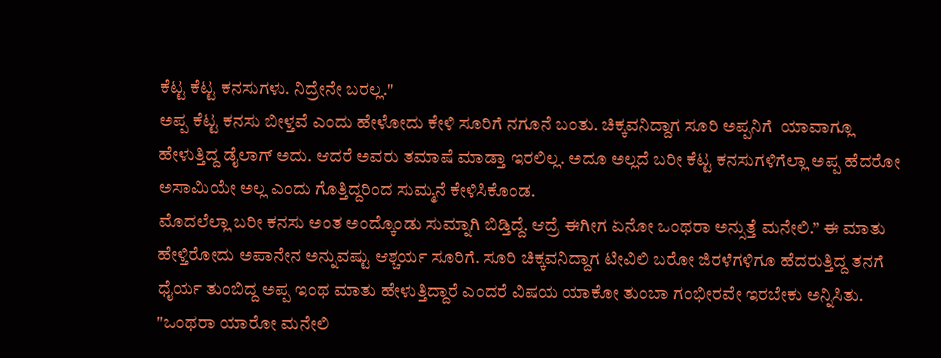ಕೆಟ್ಟ ಕೆಟ್ಟ ಕನಸುಗಳು. ನಿದ್ರೇನೇ ಬರಲ್ಲ."
ಅಪ್ಪ ಕೆಟ್ಟ ಕನಸು ಬೀಳ್ತವೆ ಎಂದು ಹೇಳೋದು ಕೇಳಿ ಸೂರಿಗೆ ನಗೂನೆ ಬಂತು. ಚಿಕ್ಕವನಿದ್ದಾಗ ಸೂರಿ ಅಪ್ಪನಿಗೆ  ಯಾವಾಗ್ಲೂ ಹೇಳುತ್ತಿದ್ದ ಡೈಲಾಗ್ ಅದು. ಆದರೆ ಅವರು ತಮಾಷೆ ಮಾಡ್ತಾ ಇರಲಿಲ್ಲ. ಅದೂ ಅಲ್ಲದೆ ಬರೀ ಕೆಟ್ಟ ಕನಸುಗಳಿಗೆಲ್ಲಾ ಅಪ್ಪ ಹೆದರೋ ಅಸಾಮಿಯೇ ಅಲ್ಲ ಎಂದು ಗೊತ್ತಿದ್ದರಿಂದ ಸುಮ್ಮನೆ ಕೇಳಿಸಿಕೊಂಡ.
ಮೊದಲೆಲ್ಲಾ ಬರೀ ಕನಸು ಅಂತ ಅಂದ್ಕೊಂಡು ಸುಮ್ನಾಗಿ ಬಿಡ್ತಿದ್ದೆ. ಆದ್ರೆ ಈಗೀಗ ಏನೋ ಒಂಥರಾ ಅನ್ಸುತ್ತೆ ಮನೇಲಿ.” ಈ ಮಾತು ಹೇಳ್ತಿರೋದು ಅಪಾನೇನ ಅನ್ನುವಷ್ಟು ಆಶ್ಚರ್ಯ ಸೂರಿಗೆ. ಸೂರಿ ಚಿಕ್ಕವನಿದ್ದಾಗ ಟೀವಿಲಿ ಬರೋ ಜಿರಳೆಗಳಿಗೂ ಹೆದರುತ್ತಿದ್ದ ತನಗೆ ಧೈರ್ಯ ತುಂಬಿದ್ದ ಅಪ್ಪ ಇಂಥ ಮಾತು ಹೇಳುತ್ತಿದ್ದಾರೆ ಎಂದರೆ ವಿಷಯ ಯಾಕೋ ತುಂಬಾ ಗಂಭೀರವೇ ಇರಬೇಕು ಅನ್ನಿಸಿತು.
"ಒಂಥರಾ ಯಾರೋ ಮನೇಲಿ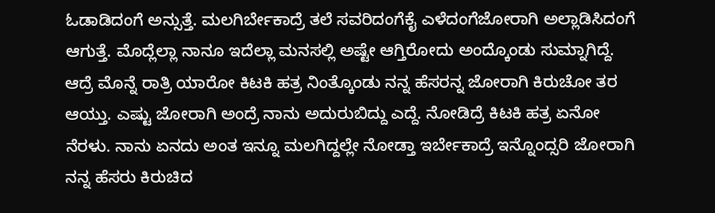ಓಡಾಡಿದಂಗೆ ಅನ್ಸುತ್ತೆ. ಮಲಗಿರ್ಬೇಕಾದ್ರೆ ತಲೆ ಸವರಿದಂಗೆಕೈ ಎಳೆದಂಗೆಜೋರಾಗಿ ಅಲ್ಲಾಡಿಸಿದಂಗೆ ಆಗುತ್ತೆ. ಮೊದ್ಲೆಲ್ಲಾ ನಾನೂ ಇದೆಲ್ಲಾ ಮನಸಲ್ಲಿ ಅಷ್ಟೇ ಆಗ್ತಿರೋದು ಅಂದ್ಕೊಂಡು ಸುಮ್ನಾಗಿದ್ದೆ. ಆದ್ರೆ ಮೊನ್ನೆ ರಾತ್ರಿ ಯಾರೋ ಕಿಟಕಿ ಹತ್ರ ನಿಂತ್ಕೊಂಡು ನನ್ನ ಹೆಸರನ್ನ ಜೋರಾಗಿ ಕಿರುಚೋ ತರ ಆಯ್ತು. ಎಷ್ಟು ಜೋರಾಗಿ ಅಂದ್ರೆ ನಾನು ಅದುರುಬಿದ್ದು ಎದ್ದೆ. ನೋಡಿದ್ರೆ ಕಿಟಕಿ ಹತ್ರ ಏನೋ ನೆರಳು. ನಾನು ಏನದು ಅಂತ ಇನ್ನೂ ಮಲಗಿದ್ದಲ್ಲೇ ನೋಡ್ತಾ ಇರ್ಬೇಕಾದ್ರೆ ಇನ್ನೊಂದ್ಸರಿ ಜೋರಾಗಿ ನನ್ನ ಹೆಸರು ಕಿರುಚಿದ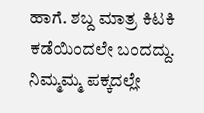ಹಾಗೆ. ಶಬ್ದ ಮಾತ್ರ ಕಿಟಕಿ ಕಡೆಯಿಂದಲೇ ಬಂದದ್ದು. ನಿಮ್ಮಮ್ಮ ಪಕ್ಕದಲ್ಲೇ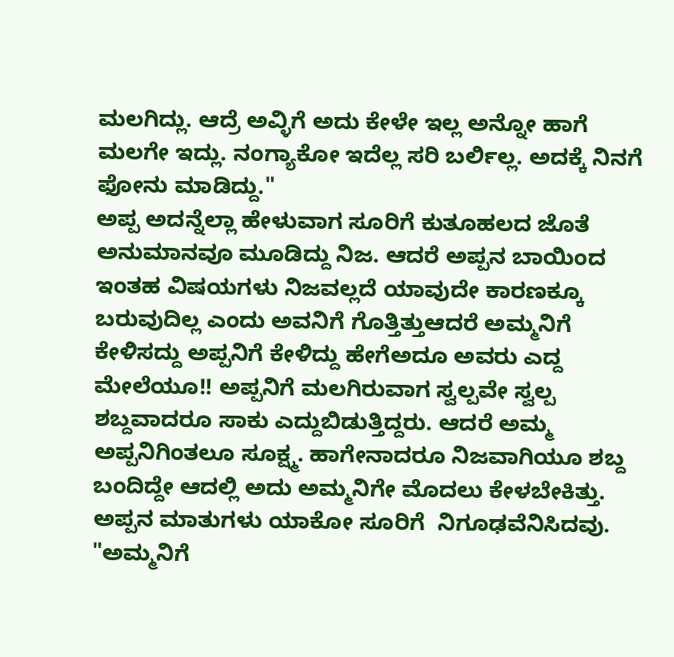ಮಲಗಿದ್ಲು. ಆದ್ರೆ ಅವ್ಳಿಗೆ ಅದು ಕೇಳೇ ಇಲ್ಲ ಅನ್ನೋ ಹಾಗೆ ಮಲಗೇ ಇದ್ಲು. ನಂಗ್ಯಾಕೋ ಇದೆಲ್ಲ ಸರಿ ಬರ್ಲಿಲ್ಲ. ಅದಕ್ಕೆ ನಿನಗೆ ಫೋನು ಮಾಡಿದ್ದು."
ಅಪ್ಪ ಅದನ್ನೆಲ್ಲಾ ಹೇಳುವಾಗ ಸೂರಿಗೆ ಕುತೂಹಲದ ಜೊತೆ ಅನುಮಾನವೂ ಮೂಡಿದ್ದು ನಿಜ. ಆದರೆ ಅಪ್ಪನ ಬಾಯಿಂದ ಇಂತಹ ವಿಷಯಗಳು ನಿಜವಲ್ಲದೆ ಯಾವುದೇ ಕಾರಣಕ್ಕೂ ಬರುವುದಿಲ್ಲ ಎಂದು ಅವನಿಗೆ ಗೊತ್ತಿತ್ತುಆದರೆ ಅಮ್ಮನಿಗೆ ಕೇಳಿಸದ್ದು ಅಪ್ಪನಿಗೆ ಕೇಳಿದ್ದು ಹೇಗೆಅದೂ ಅವರು ಎದ್ದ ಮೇಲೆಯೂ!! ಅಪ್ಪನಿಗೆ ಮಲಗಿರುವಾಗ ಸ್ವಲ್ಪವೇ ಸ್ವಲ್ಪ ಶಬ್ದವಾದರೂ ಸಾಕು ಎದ್ದುಬಿಡುತ್ತಿದ್ದರು. ಆದರೆ ಅಮ್ಮ ಅಪ್ಪನಿಗಿಂತಲೂ ಸೂಕ್ಷ್ಮ. ಹಾಗೇನಾದರೂ ನಿಜವಾಗಿಯೂ ಶಬ್ದ ಬಂದಿದ್ದೇ ಆದಲ್ಲಿ ಅದು ಅಮ್ಮನಿಗೇ ಮೊದಲು ಕೇಳಬೇಕಿತ್ತು. ಅಪ್ಪನ ಮಾತುಗಳು ಯಾಕೋ ಸೂರಿಗೆ  ನಿಗೂಢವೆನಿಸಿದವು.
"ಅಮ್ಮನಿಗೆ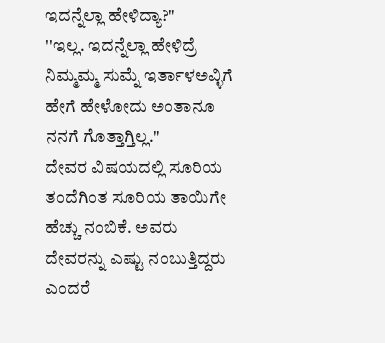ಇದನ್ನೆಲ್ಲಾ ಹೇಳಿದ್ಯಾ?"
''ಇಲ್ಲ. ಇದನ್ನೆಲ್ಲಾ ಹೇಳಿದ್ರೆ ನಿಮ್ಮಮ್ಮ ಸುಮ್ನೆ ಇರ್ತಾಳಅವ್ಳಿಗೆ ಹೇಗೆ ಹೇಳೋದು ಅಂತಾನೂ ನನಗೆ ಗೊತ್ತಾಗ್ತಿಲ್ಲ."
ದೇವರ ವಿಷಯದಲ್ಲಿ ಸೂರಿಯ ತಂದೆಗಿಂತ ಸೂರಿಯ ತಾಯಿಗೇ ಹೆಚ್ಚು ನಂಬಿಕೆ. ಅವರು ದೇವರನ್ನು ಎಷ್ಟು ನಂಬುತ್ತಿದ್ದರು ಎಂದರೆ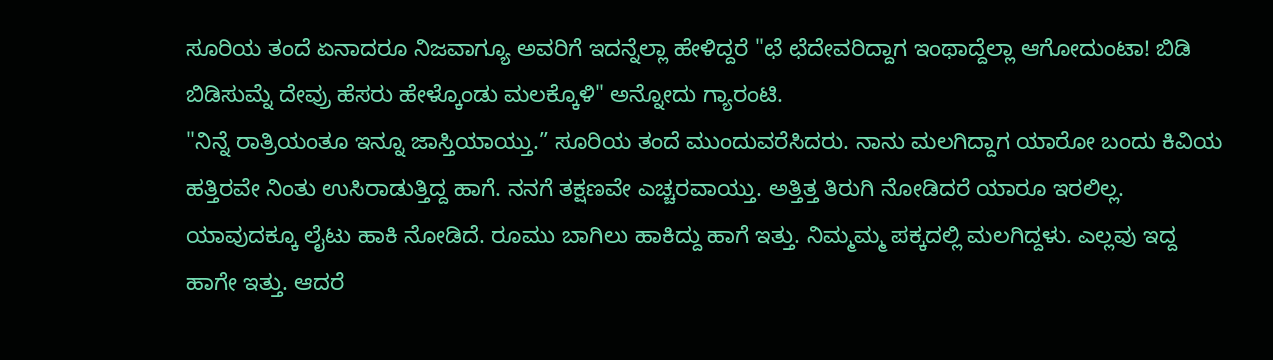ಸೂರಿಯ ತಂದೆ ಏನಾದರೂ ನಿಜವಾಗ್ಯೂ ಅವರಿಗೆ ಇದನ್ನೆಲ್ಲಾ ಹೇಳಿದ್ದರೆ "ಛೆ ಛೆದೇವರಿದ್ದಾಗ ಇಂಥಾದ್ದೆಲ್ಲಾ ಆಗೋದುಂಟಾ! ಬಿಡಿ ಬಿಡಿಸುಮ್ನೆ ದೇವ್ರು ಹೆಸರು ಹೇಳ್ಕೊಂಡು ಮಲಕ್ಕೊಳಿ" ಅನ್ನೋದು ಗ್ಯಾರಂಟಿ.
"ನಿನ್ನೆ ರಾತ್ರಿಯಂತೂ ಇನ್ನೂ ಜಾಸ್ತಿಯಾಯ್ತು.” ಸೂರಿಯ ತಂದೆ ಮುಂದುವರೆಸಿದರು. ನಾನು ಮಲಗಿದ್ದಾಗ ಯಾರೋ ಬಂದು ಕಿವಿಯ ಹತ್ತಿರವೇ ನಿಂತು ಉಸಿರಾಡುತ್ತಿದ್ದ ಹಾಗೆ. ನನಗೆ ತಕ್ಷಣವೇ ಎಚ್ಚರವಾಯ್ತು. ಅತ್ತಿತ್ತ ತಿರುಗಿ ನೋಡಿದರೆ ಯಾರೂ ಇರಲಿಲ್ಲ. ಯಾವುದಕ್ಕೂ ಲೈಟು ಹಾಕಿ ನೋಡಿದೆ. ರೂಮು ಬಾಗಿಲು ಹಾಕಿದ್ದು ಹಾಗೆ ಇತ್ತು. ನಿಮ್ಮಮ್ಮ ಪಕ್ಕದಲ್ಲಿ ಮಲಗಿದ್ದಳು. ಎಲ್ಲವು ಇದ್ದ ಹಾಗೇ ಇತ್ತು. ಆದರೆ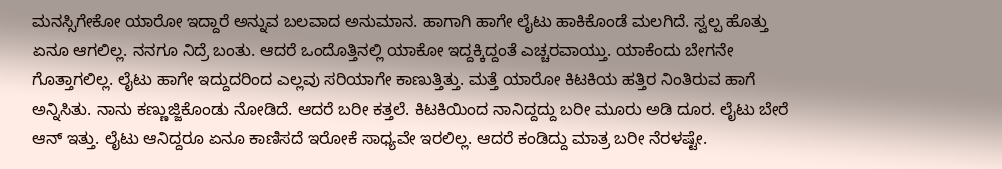ಮನಸ್ಸಿಗೇಕೋ ಯಾರೋ ಇದ್ದಾರೆ ಅನ್ನುವ ಬಲವಾದ ಅನುಮಾನ. ಹಾಗಾಗಿ ಹಾಗೇ ಲೈಟು ಹಾಕಿಕೊಂಡೆ ಮಲಗಿದೆ. ಸ್ವಲ್ಪ ಹೊತ್ತು ಏನೂ ಆಗಲಿಲ್ಲ. ನನಗೂ ನಿದ್ರೆ ಬಂತು. ಆದರೆ ಒಂದೊತ್ತಿನಲ್ಲಿ ಯಾಕೋ ಇದ್ದಕ್ಕಿದ್ದಂತೆ ಎಚ್ಚರವಾಯ್ತು. ಯಾಕೆಂದು ಬೇಗನೇ ಗೊತ್ತಾಗಲಿಲ್ಲ. ಲೈಟು ಹಾಗೇ ಇದ್ದುದರಿಂದ ಎಲ್ಲವು ಸರಿಯಾಗೇ ಕಾಣುತ್ತಿತ್ತು. ಮತ್ತೆ ಯಾರೋ ಕಿಟಕಿಯ ಹತ್ತಿರ ನಿಂತಿರುವ ಹಾಗೆ ಅನ್ನಿಸಿತು. ನಾನು ಕಣ್ಣುಜ್ಜಿಕೊಂಡು ನೋಡಿದೆ. ಆದರೆ ಬರೀ ಕತ್ತಲೆ. ಕಿಟಕಿಯಿಂದ ನಾನಿದ್ದದ್ದು ಬರೀ ಮೂರು ಅಡಿ ದೂರ. ಲೈಟು ಬೇರೆ ಆನ್ ಇತ್ತು. ಲೈಟು ಆನಿದ್ದರೂ ಏನೂ ಕಾಣಿಸದೆ ಇರೋಕೆ ಸಾಧ್ಯವೇ ಇರಲಿಲ್ಲ. ಆದರೆ ಕಂಡಿದ್ದು ಮಾತ್ರ ಬರೀ ನೆರಳಷ್ಟೇ.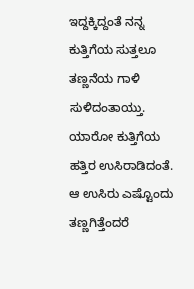ಇದ್ದಕ್ಕಿದ್ದಂತೆ ನನ್ನ ಕುತ್ತಿಗೆಯ ಸುತ್ತಲೂ ತಣ್ಣನೆಯ ಗಾಳಿ ಸುಳಿದಂತಾಯ್ತು. ಯಾರೋ ಕುತ್ತಿಗೆಯ ಹತ್ತಿರ ಉಸಿರಾಡಿದಂತೆ. ಆ ಉಸಿರು ಎಷ್ಟೊಂದು ತಣ್ಣಗಿತ್ತೆಂದರೆ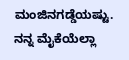ಮಂಜಿನಗಡ್ಡೆಯಷ್ಟು. ನನ್ನ ಮೈಕೆಯೆಲ್ಲಾ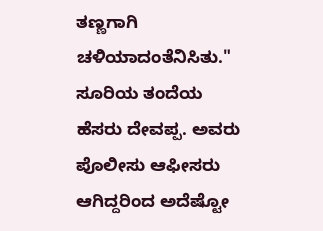ತಣ್ಣಗಾಗಿ ಚಳಿಯಾದಂತೆನಿಸಿತು."
ಸೂರಿಯ ತಂದೆಯ ಹೆಸರು ದೇವಪ್ಪ. ಅವರು ಪೊಲೀಸು ಆಫೀಸರು ಆಗಿದ್ದರಿಂದ ಅದೆಷ್ಟೋ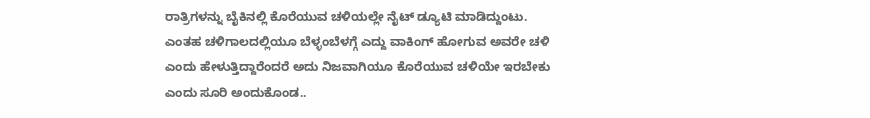ರಾತ್ರಿಗಳನ್ನು ಬೈಕಿನಲ್ಲಿ ಕೊರೆಯುವ ಚಳಿಯಲ್ಲೇ ನೈಟ್ ಡ್ಯೂಟಿ ಮಾಡಿದ್ದುಂಟು. ಎಂತಹ ಚಳಿಗಾಲದಲ್ಲಿಯೂ ಬೆಳ್ಳಂಬೆಳಗ್ಗೆ ಎದ್ದು ವಾಕಿಂಗ್ ಹೋಗುವ ಅವರೇ ಚಳಿ ಎಂದು ಹೇಳುತ್ತಿದ್ದಾರೆಂದರೆ ಅದು ನಿಜವಾಗಿಯೂ ಕೊರೆಯುವ ಚಳಿಯೇ ಇರಬೇಕು ಎಂದು ಸೂರಿ ಅಂದುಕೊಂಡ..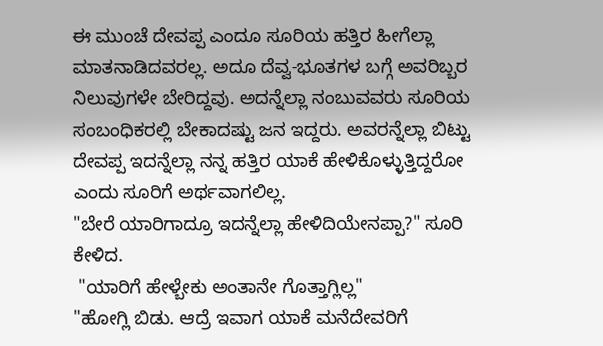ಈ ಮುಂಚೆ ದೇವಪ್ಪ ಎಂದೂ ಸೂರಿಯ ಹತ್ತಿರ ಹೀಗೆಲ್ಲಾ ಮಾತನಾಡಿದವರಲ್ಲ. ಅದೂ ದೆವ್ವ-ಭೂತಗಳ ಬಗ್ಗೆ ಅವರಿಬ್ಬರ ನಿಲುವುಗಳೇ ಬೇರಿದ್ದವು. ಅದನ್ನೆಲ್ಲಾ ನಂಬುವವರು ಸೂರಿಯ ಸಂಬಂಧಿಕರಲ್ಲಿ ಬೇಕಾದಷ್ಟು ಜನ ಇದ್ದರು. ಅವರನ್ನೆಲ್ಲಾ ಬಿಟ್ಟು ದೇವಪ್ಪ ಇದನ್ನೆಲ್ಲಾ ನನ್ನ ಹತ್ತಿರ ಯಾಕೆ ಹೇಳಿಕೊಳ್ಳುತ್ತಿದ್ದರೋ ಎಂದು ಸೂರಿಗೆ ಅರ್ಥವಾಗಲಿಲ್ಲ.
"ಬೇರೆ ಯಾರಿಗಾದ್ರೂ ಇದನ್ನೆಲ್ಲಾ ಹೇಳಿದಿಯೇನಪ್ಪಾ?" ಸೂರಿ ಕೇಳಿದ.
 "ಯಾರಿಗೆ ಹೇಳ್ಬೇಕು ಅಂತಾನೇ ಗೊತ್ತಾಗ್ಲಿಲ್ಲ"
"ಹೋಗ್ಲಿ ಬಿಡು. ಆದ್ರೆ ಇವಾಗ ಯಾಕೆ ಮನೆದೇವರಿಗೆ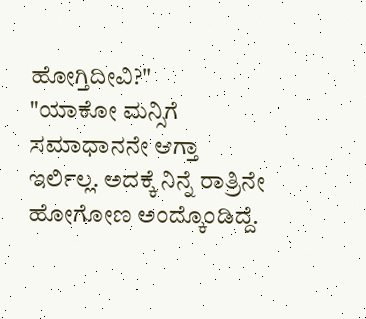ಹೋಗ್ತಿದೀವಿ?"
"ಯಾಕೋ ಮನ್ಸಿಗೆ ಸಮಾಧಾನನೇ ಆಗ್ತಾ ಇರ್ಲಿಲ್ಲ. ಅದಕ್ಕೆ ನಿನ್ನೆ ರಾತ್ರಿನೇ ಹೋಗೋಣ ಅಂದ್ಕೊಂಡಿದ್ದೆ.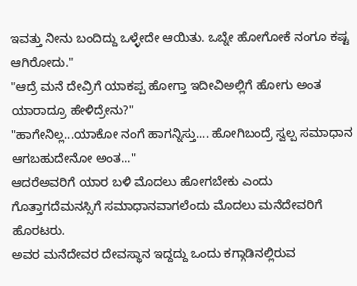ಇವತ್ತು ನೀನು ಬಂದಿದ್ದು ಒಳ್ಳೇದೇ ಆಯಿತು. ಒಬ್ನೇ ಹೋಗೋಕೆ ನಂಗೂ ಕಷ್ಟ ಆಗಿರೋದು."
"ಆದ್ರೆ ಮನೆ ದೇವ್ರಿಗೆ ಯಾಕಪ್ಪ ಹೋಗ್ತಾ ಇದೀವಿಅಲ್ಲಿಗೆ ಹೋಗು ಅಂತ ಯಾರಾದ್ರೂ ಹೇಳಿದ್ರೇನು?"
"ಹಾಗೇನಿಲ್ಲ...ಯಾಕೋ ನಂಗೆ ಹಾಗನ್ನಿಸ್ತು.... ಹೋಗಿಬಂದ್ರೆ ಸ್ವಲ್ಪ ಸಮಾಧಾನ ಆಗಬಹುದೇನೋ ಅಂತ..."
ಆದರೆಅವರಿಗೆ ಯಾರ ಬಳಿ ಮೊದಲು ಹೋಗಬೇಕು ಎಂದು ಗೊತ್ತಾಗದೆಮನಸ್ಸಿಗೆ ಸಮಾಧಾನವಾಗಲೆಂದು ಮೊದಲು ಮನೆದೇವರಿಗೆ ಹೊರಟರು.
ಅವರ ಮನೆದೇವರ ದೇವಸ್ಥಾನ ಇದ್ದದ್ದು ಒಂದು ಕಗ್ಗಾಡಿನಲ್ಲಿರುವ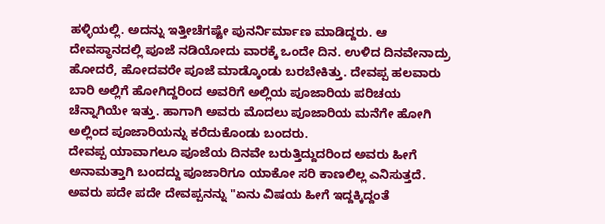ಹಳ್ಳಿಯಲ್ಲಿ. ಅದನ್ನು ಇತ್ತೀಚೆಗಷ್ಟೇ ಪುನರ್ನಿರ್ಮಾಣ ಮಾಡಿದ್ದರು. ಆ ದೇವಸ್ಥಾನದಲ್ಲಿ ಪೂಜೆ ನಡಿಯೋದು ವಾರಕ್ಕೆ ಒಂದೇ ದಿನ. ಉಳಿದ ದಿನವೇನಾದ್ರು ಹೋದರೆ, ಹೋದವರೇ ಪೂಜೆ ಮಾಡ್ಕೊಂಡು ಬರಬೇಕಿತ್ತು. ದೇವಪ್ಪ ಹಲವಾರು ಬಾರಿ ಅಲ್ಲಿಗೆ ಹೋಗಿದ್ದರಿಂದ ಅವರಿಗೆ ಅಲ್ಲಿಯ ಪೂಜಾರಿಯ ಪರಿಚಯ ಚೆನ್ನಾಗಿಯೇ ಇತ್ತು. ಹಾಗಾಗಿ ಅವರು ಮೊದಲು ಪೂಜಾರಿಯ ಮನೆಗೇ ಹೋಗಿ ಅಲ್ಲಿಂದ ಪೂಜಾರಿಯನ್ನು ಕರೆದುಕೊಂಡು ಬಂದರು.
ದೇವಪ್ಪ ಯಾವಾಗಲೂ ಪೂಜೆಯ ದಿನವೇ ಬರುತ್ತಿದ್ದುದರಿಂದ ಅವರು ಹೀಗೆ ಅನಾಮತ್ತಾಗಿ ಬಂದದ್ದು ಪೂಜಾರಿಗೂ ಯಾಕೋ ಸರಿ ಕಾಣಲಿಲ್ಲ ಎನಿಸುತ್ತದೆ. ಅವರು ಪದೇ ಪದೇ ದೇವಪ್ಪನನ್ನು "ಏನು ವಿಷಯ ಹೀಗೆ ಇದ್ದಕ್ಕಿದ್ದಂತೆ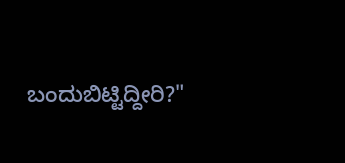ಬಂದುಬಿಟ್ಟಿದ್ದೀರಿ?"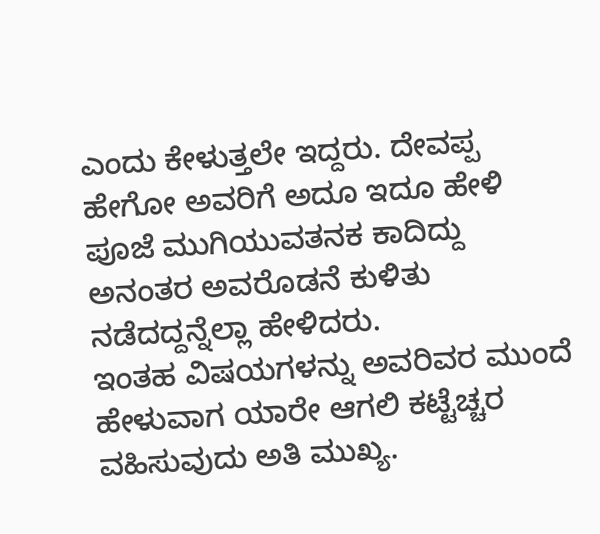ಎಂದು ಕೇಳುತ್ತಲೇ ಇದ್ದರು. ದೇವಪ್ಪ ಹೇಗೋ ಅವರಿಗೆ ಅದೂ ಇದೂ ಹೇಳಿ ಪೂಜೆ ಮುಗಿಯುವತನಕ ಕಾದಿದ್ದು ಅನಂತರ ಅವರೊಡನೆ ಕುಳಿತು ನಡೆದದ್ದನ್ನೆಲ್ಲಾ ಹೇಳಿದರು.
ಇಂತಹ ವಿಷಯಗಳನ್ನು ಅವರಿವರ ಮುಂದೆ ಹೇಳುವಾಗ ಯಾರೇ ಆಗಲಿ ಕಟ್ಟೆಚ್ಚರ ವಹಿಸುವುದು ಅತಿ ಮುಖ್ಯ.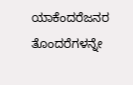ಯಾಕೆಂದರೆಜನರ ತೊಂದರೆಗಳನ್ನೇ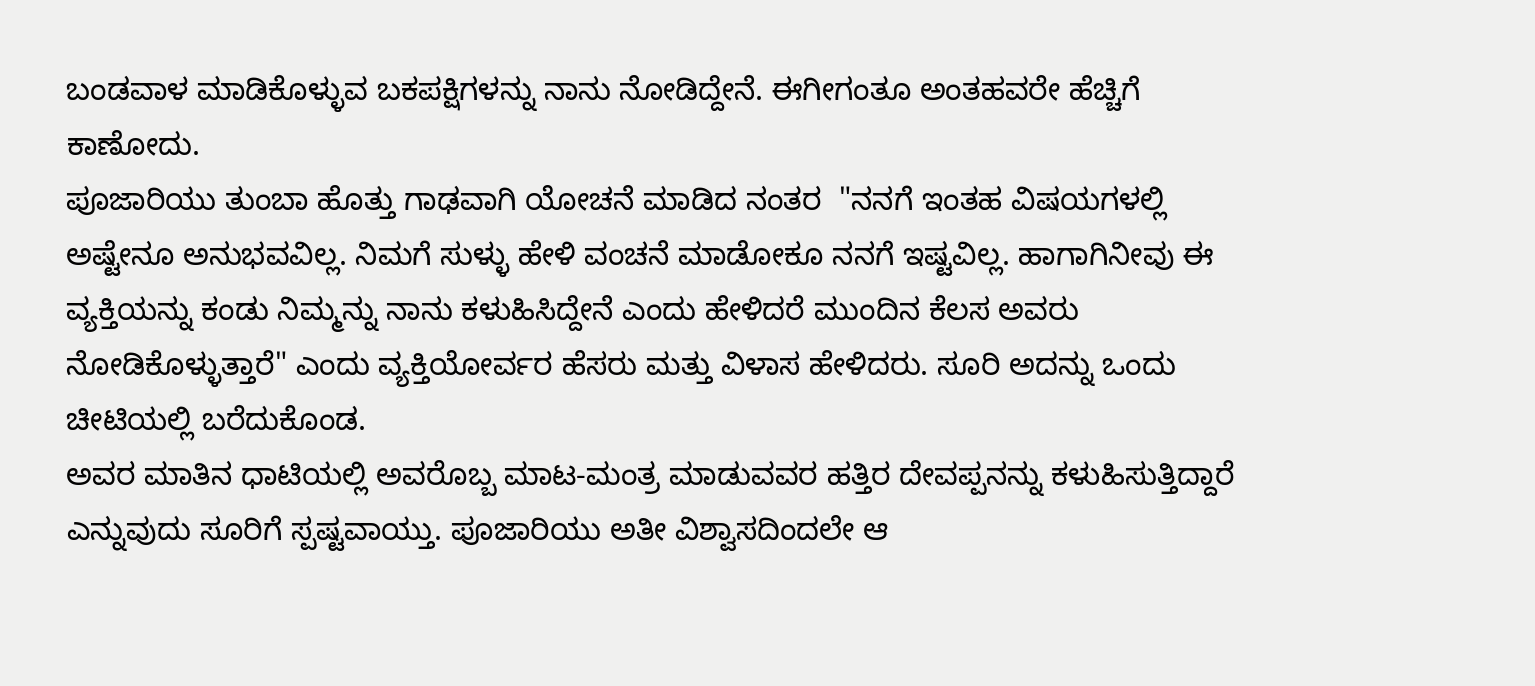ಬಂಡವಾಳ ಮಾಡಿಕೊಳ್ಳುವ ಬಕಪಕ್ಷಿಗಳನ್ನು ನಾನು ನೋಡಿದ್ದೇನೆ. ಈಗೀಗಂತೂ ಅಂತಹವರೇ ಹೆಚ್ಚಿಗೆ ಕಾಣೋದು.
ಪೂಜಾರಿಯು ತುಂಬಾ ಹೊತ್ತು ಗಾಢವಾಗಿ ಯೋಚನೆ ಮಾಡಿದ ನಂತರ  "ನನಗೆ ಇಂತಹ ವಿಷಯಗಳಲ್ಲಿ ಅಷ್ಟೇನೂ ಅನುಭವವಿಲ್ಲ. ನಿಮಗೆ ಸುಳ್ಳು ಹೇಳಿ ವಂಚನೆ ಮಾಡೋಕೂ ನನಗೆ ಇಷ್ಟವಿಲ್ಲ. ಹಾಗಾಗಿನೀವು ಈ ವ್ಯಕ್ತಿಯನ್ನು ಕಂಡು ನಿಮ್ಮನ್ನು ನಾನು ಕಳುಹಿಸಿದ್ದೇನೆ ಎಂದು ಹೇಳಿದರೆ ಮುಂದಿನ ಕೆಲಸ ಅವರು ನೋಡಿಕೊಳ್ಳುತ್ತಾರೆ" ಎಂದು ವ್ಯಕ್ತಿಯೋರ್ವರ ಹೆಸರು ಮತ್ತು ವಿಳಾಸ ಹೇಳಿದರು. ಸೂರಿ ಅದನ್ನು ಒಂದು ಚೀಟಿಯಲ್ಲಿ ಬರೆದುಕೊಂಡ.
ಅವರ ಮಾತಿನ ಧಾಟಿಯಲ್ಲಿ ಅವರೊಬ್ಬ ಮಾಟ-ಮಂತ್ರ ಮಾಡುವವರ ಹತ್ತಿರ ದೇವಪ್ಪನನ್ನು ಕಳುಹಿಸುತ್ತಿದ್ದಾರೆ ಎನ್ನುವುದು ಸೂರಿಗೆ ಸ್ಪಷ್ಟವಾಯ್ತು. ಪೂಜಾರಿಯು ಅತೀ ವಿಶ್ವಾಸದಿಂದಲೇ ಆ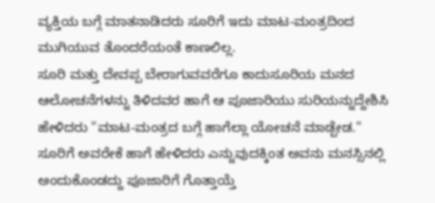ವ್ಯಕ್ತಿಯ ಬಗ್ಗೆ ಮಾತನಾಡಿದರು ಸೂರಿಗೆ ಇದು ಮಾಟ-ಮಂತ್ರದಿಂದ ಮುಗಿಯುವ ತೊಂದರೆಯಂತೆ ಕಾಣಲಿಲ್ಲ.
ಸೂರಿ ಮತ್ತು ದೇವಪ್ಪ ಬೇರಾಗುವವರೆಗೂ ಕಾದುಸೂರಿಯ ಮನದ ಆಲೋಚನೆಗಳನ್ನು ತಿಳಿದವರ ಹಾಗೆ ಆ ಪೂಜಾರಿಯು ಸುರಿಯನ್ನುದ್ದೇಶಿಸಿ ಹೇಳಿದರು "ಮಾಟ-ಮಂತ್ರದ ಬಗ್ಗೆ ಹಾಗೆಲ್ಲಾ ಯೋಚನೆ ಮಾಡ್ಬೇಡ."
ಸೂರಿಗೆ ಅವರೇಕೆ ಹಾಗೆ ಹೇಳಿದರು ಎನ್ನುವುದಕ್ಕಿಂತ ಅವನು ಮನಸ್ಸಿನಲ್ಲಿ ಅಂದುಕೊಂಡದ್ದು ಪೂಜಾರಿಗೆ ಗೊತ್ತಾಯ್ತೆ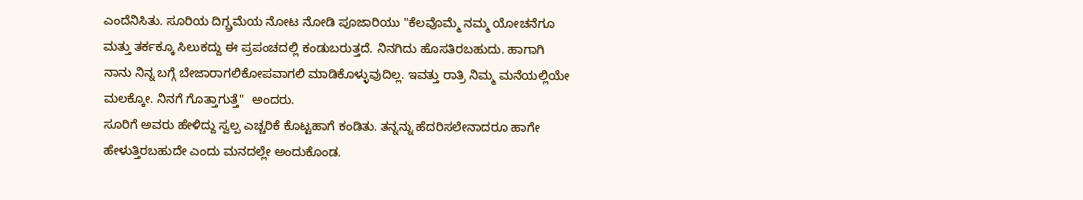ಎಂದೆನಿಸಿತು. ಸೂರಿಯ ದಿಗ್ಬ್ರಮೆಯ ನೋಟ ನೋಡಿ ಪೂಜಾರಿಯು "ಕೆಲವೊಮ್ಮೆ ನಮ್ಮ ಯೋಚನೆಗೂ ಮತ್ತು ತರ್ಕಕ್ಕೂ ಸಿಲುಕದ್ದು ಈ ಪ್ರಪಂಚದಲ್ಲಿ ಕಂಡುಬರುತ್ತದೆ. ನಿನಗಿದು ಹೊಸತಿರಬಹುದು. ಹಾಗಾಗಿ ನಾನು ನಿನ್ನ ಬಗ್ಗೆ ಬೇಜಾರಾಗಲಿಕೋಪವಾಗಲಿ ಮಾಡಿಕೊಳ್ಳುವುದಿಲ್ಲ. ಇವತ್ತು ರಾತ್ರಿ ನಿಮ್ಮ ಮನೆಯಲ್ಲಿಯೇ ಮಲಕ್ಕೋ. ನಿನಗೆ ಗೊತ್ತಾಗುತ್ತೆ"  ಅಂದರು.
ಸೂರಿಗೆ ಅವರು ಹೇಳಿದ್ದು ಸ್ವಲ್ಪ ಎಚ್ಚರಿಕೆ ಕೊಟ್ಟಹಾಗೆ ಕಂಡಿತು. ತನ್ನನ್ನು ಹೆದರಿಸಲೇನಾದರೂ ಹಾಗೇ ಹೇಳುತ್ತಿರಬಹುದೇ ಎಂದು ಮನದಲ್ಲೇ ಅಂದುಕೊಂಡ.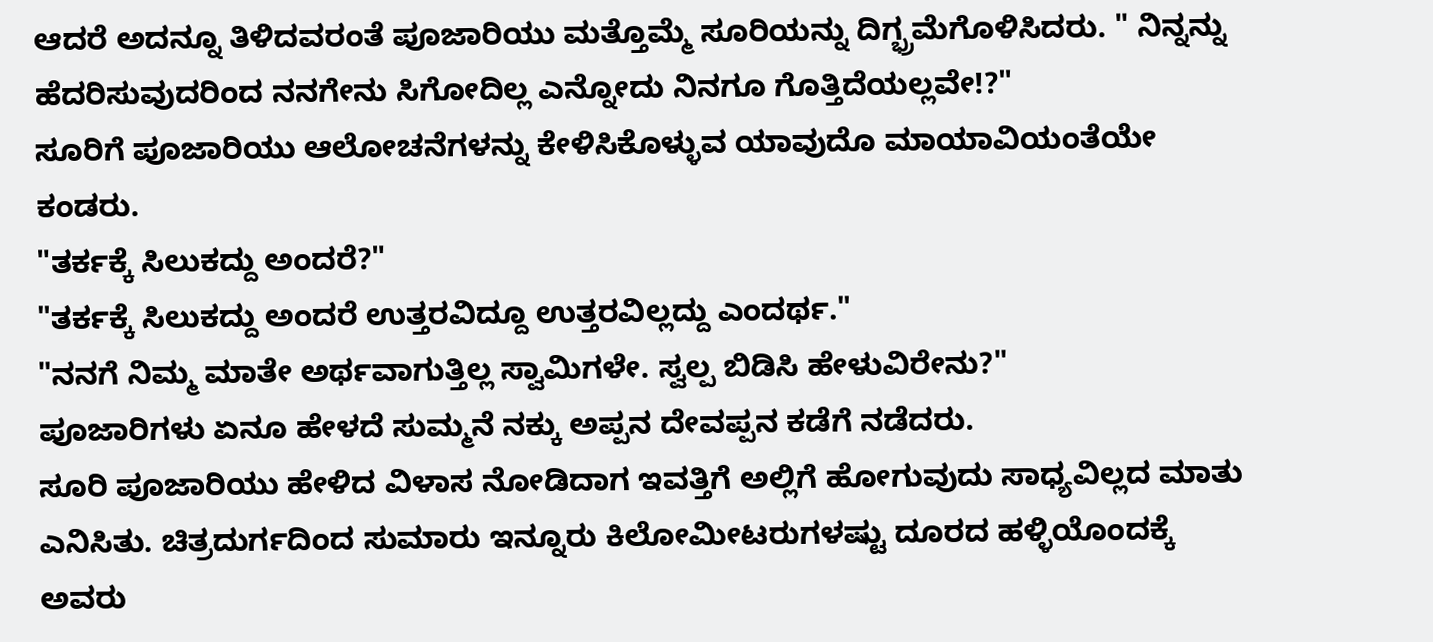ಆದರೆ ಅದನ್ನೂ ತಿಳಿದವರಂತೆ ಪೂಜಾರಿಯು ಮತ್ತೊಮ್ಮೆ ಸೂರಿಯನ್ನು ದಿಗ್ಭ್ರಮೆಗೊಳಿಸಿದರು. " ನಿನ್ನನ್ನು ಹೆದರಿಸುವುದರಿಂದ ನನಗೇನು ಸಿಗೋದಿಲ್ಲ ಎನ್ನೋದು ನಿನಗೂ ಗೊತ್ತಿದೆಯಲ್ಲವೇ!?"
ಸೂರಿಗೆ ಪೂಜಾರಿಯು ಆಲೋಚನೆಗಳನ್ನು ಕೇಳಿಸಿಕೊಳ್ಳುವ ಯಾವುದೊ ಮಾಯಾವಿಯಂತೆಯೇ ಕಂಡರು.
"ತರ್ಕಕ್ಕೆ ಸಿಲುಕದ್ದು ಅಂದರೆ?"
"ತರ್ಕಕ್ಕೆ ಸಿಲುಕದ್ದು ಅಂದರೆ ಉತ್ತರವಿದ್ದೂ ಉತ್ತರವಿಲ್ಲದ್ದು ಎಂದರ್ಥ."
"ನನಗೆ ನಿಮ್ಮ ಮಾತೇ ಅರ್ಥವಾಗುತ್ತಿಲ್ಲ ಸ್ವಾಮಿಗಳೇ. ಸ್ವಲ್ಪ ಬಿಡಿಸಿ ಹೇಳುವಿರೇನು?"
ಪೂಜಾರಿಗಳು ಏನೂ ಹೇಳದೆ ಸುಮ್ಮನೆ ನಕ್ಕು ಅಪ್ಪನ ದೇವಪ್ಪನ ಕಡೆಗೆ ನಡೆದರು.
ಸೂರಿ ಪೂಜಾರಿಯು ಹೇಳಿದ ವಿಳಾಸ ನೋಡಿದಾಗ ಇವತ್ತಿಗೆ ಅಲ್ಲಿಗೆ ಹೋಗುವುದು ಸಾಧ್ಯವಿಲ್ಲದ ಮಾತು ಎನಿಸಿತು. ಚಿತ್ರದುರ್ಗದಿಂದ ಸುಮಾರು ಇನ್ನೂರು ಕಿಲೋಮೀಟರುಗಳಷ್ಟು ದೂರದ ಹಳ್ಳಿಯೊಂದಕ್ಕೆ ಅವರು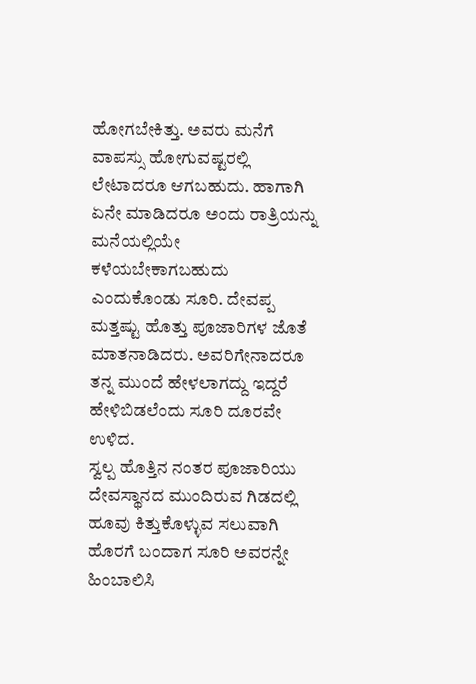ಹೋಗಬೇಕಿತ್ತು. ಅವರು ಮನೆಗೆ ವಾಪಸ್ಸು ಹೋಗುವಷ್ಟರಲ್ಲಿ ಲೇಟಾದರೂ ಆಗಬಹುದು. ಹಾಗಾಗಿ ಏನೇ ಮಾಡಿದರೂ ಅಂದು ರಾತ್ರಿಯನ್ನು ಮನೆಯಲ್ಲಿಯೇ ಕಳೆಯಬೇಕಾಗಬಹುದು ಎಂದುಕೊಂಡು ಸೂರಿ. ದೇವಪ್ಪ ಮತ್ತಷ್ಟು ಹೊತ್ತು ಪೂಜಾರಿಗಳ ಜೊತೆ ಮಾತನಾಡಿದರು. ಅವರಿಗೇನಾದರೂ ತನ್ನ ಮುಂದೆ ಹೇಳಲಾಗದ್ದು ಇದ್ದರೆ ಹೇಳಿಬಿಡಲೆಂದು ಸೂರಿ ದೂರವೇ ಉಳಿದ.
ಸ್ವಲ್ಪ ಹೊತ್ತಿನ ನಂತರ ಪೂಜಾರಿಯು ದೇವಸ್ಥಾನದ ಮುಂದಿರುವ ಗಿಡದಲ್ಲಿ ಹೂವು ಕಿತ್ತುಕೊಳ್ಳುವ ಸಲುವಾಗಿ ಹೊರಗೆ ಬಂದಾಗ ಸೂರಿ ಅವರನ್ನೇ ಹಿಂಬಾಲಿಸಿ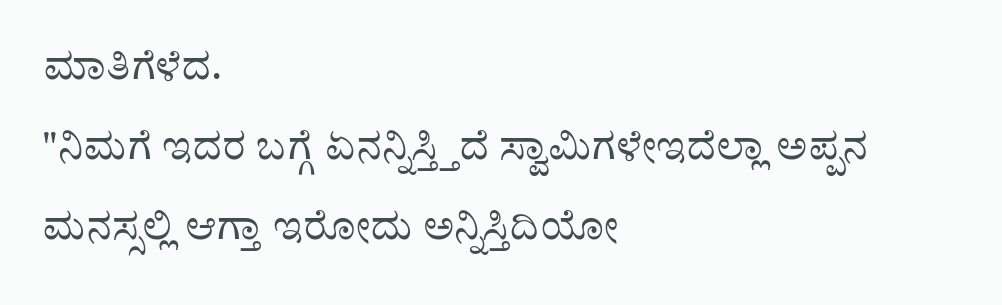ಮಾತಿಗೆಳೆದ.
"ನಿಮಗೆ ಇದರ ಬಗ್ಗೆ ಏನನ್ನಿಸ್ತ್ತಿದೆ ಸ್ವಾಮಿಗಳೇಇದೆಲ್ಲಾ ಅಪ್ಪನ ಮನಸ್ಸಲ್ಲಿ ಆಗ್ತಾ ಇರೋದು ಅನ್ನಿಸ್ತಿದಿಯೋ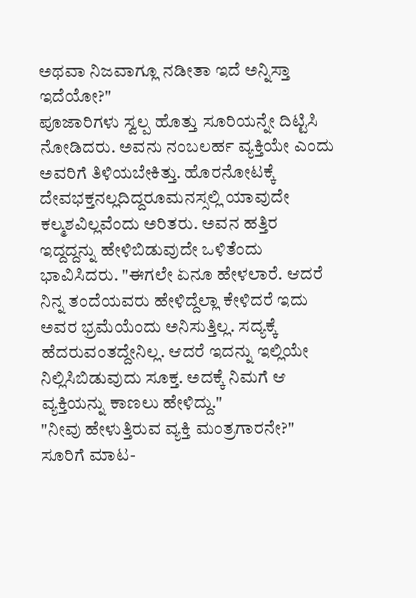ಅಥವಾ ನಿಜವಾಗ್ಲೂ ನಡೀತಾ ಇದೆ ಅನ್ನಿಸ್ತಾ ಇದೆಯೋ?"
ಪೂಜಾರಿಗಳು ಸ್ವಲ್ಪ ಹೊತ್ತು ಸೂರಿಯನ್ನೇ ದಿಟ್ಟಿಸಿ ನೋಡಿದರು. ಅವನು ನಂಬಲರ್ಹ ವ್ಯಕ್ತಿಯೇ ಎಂದು ಅವರಿಗೆ ತಿಳಿಯಬೇಕಿತ್ತು. ಹೊರನೋಟಕ್ಕೆ ದೇವಭಕ್ತನಲ್ಲದಿದ್ದರೂಮನಸ್ಸಲ್ಲಿ ಯಾವುದೇ ಕಲ್ಮಶವಿಲ್ಲವೆಂದು ಅರಿತರು. ಅವನ ಹತ್ತಿರ ಇದ್ದದ್ದನ್ನು ಹೇಳಿಬಿಡುವುದೇ ಒಳಿತೆಂದು ಭಾವಿಸಿದರು. "ಈಗಲೇ ಏನೂ ಹೇಳಲಾರೆ. ಆದರೆ ನಿನ್ನ ತಂದೆಯವರು ಹೇಳಿದ್ದೆಲ್ಲಾ ಕೇಳಿದರೆ ಇದು ಅವರ ಭ್ರಮೆಯೆಂದು ಅನಿಸುತ್ತಿಲ್ಲ. ಸದ್ಯಕ್ಕೆ ಹೆದರುವಂತದ್ದೇನಿಲ್ಲ. ಆದರೆ ಇದನ್ನು ಇಲ್ಲಿಯೇ ನಿಲ್ಲಿಸಿಬಿಡುವುದು ಸೂಕ್ತ. ಅದಕ್ಕೆ ನಿಮಗೆ ಆ ವ್ಯಕ್ತಿಯನ್ನು ಕಾಣಲು ಹೇಳಿದ್ದು."
"ನೀವು ಹೇಳುತ್ತಿರುವ ವ್ಯಕ್ತಿ ಮಂತ್ರಗಾರನೇ?" ಸೂರಿಗೆ ಮಾಟ-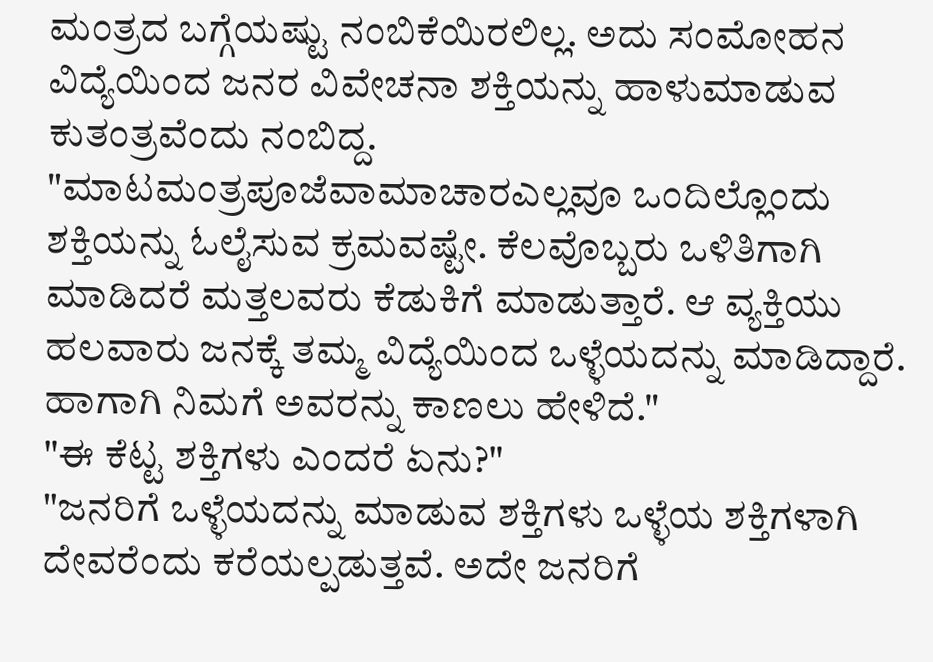ಮಂತ್ರದ ಬಗ್ಗೆಯಷ್ಟು ನಂಬಿಕೆಯಿರಲಿಲ್ಲ. ಅದು ಸಂಮೋಹನ ವಿದ್ಯೆಯಿಂದ ಜನರ ವಿವೇಚನಾ ಶಕ್ತಿಯನ್ನು ಹಾಳುಮಾಡುವ ಕುತಂತ್ರವೆಂದು ನಂಬಿದ್ದ.
"ಮಾಟಮಂತ್ರಪೂಜೆವಾಮಾಚಾರಎಲ್ಲವೂ ಒಂದಿಲ್ಲೊಂದು ಶಕ್ತಿಯನ್ನು ಓಲೈಸುವ ಕ್ರಮವಷ್ಟೇ. ಕೆಲವೊಬ್ಬರು ಒಳಿತಿಗಾಗಿ ಮಾಡಿದರೆ ಮತ್ತಲವರು ಕೆಡುಕಿಗೆ ಮಾಡುತ್ತಾರೆ. ಆ ವ್ಯಕ್ತಿಯು ಹಲವಾರು ಜನಕ್ಕೆ ತಮ್ಮ ವಿದ್ಯೆಯಿಂದ ಒಳ್ಳೆಯದನ್ನು ಮಾಡಿದ್ದಾರೆ. ಹಾಗಾಗಿ ನಿಮಗೆ ಅವರನ್ನು ಕಾಣಲು ಹೇಳಿದೆ."
"ಈ ಕೆಟ್ಟ ಶಕ್ತಿಗಳು ಎಂದರೆ ಏನು?"
"ಜನರಿಗೆ ಒಳ್ಳೆಯದನ್ನು ಮಾಡುವ ಶಕ್ತಿಗಳು ಒಳ್ಳೆಯ ಶಕ್ತಿಗಳಾಗಿ ದೇವರೆಂದು ಕರೆಯಲ್ಪಡುತ್ತವೆ. ಅದೇ ಜನರಿಗೆ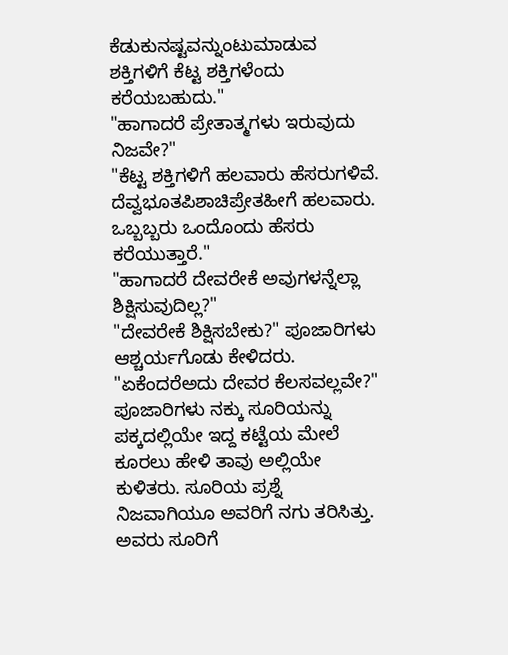ಕೆಡುಕುನಷ್ಟವನ್ನುಂಟುಮಾಡುವ ಶಕ್ತಿಗಳಿಗೆ ಕೆಟ್ಟ ಶಕ್ತಿಗಳೆಂದು ಕರೆಯಬಹುದು."
"ಹಾಗಾದರೆ ಪ್ರೇತಾತ್ಮಗಳು ಇರುವುದು ನಿಜವೇ?"
"ಕೆಟ್ಟ ಶಕ್ತಿಗಳಿಗೆ ಹಲವಾರು ಹೆಸರುಗಳಿವೆ. ದೆವ್ವಭೂತಪಿಶಾಚಿಪ್ರೇತಹೀಗೆ ಹಲವಾರು. ಒಬ್ಬಬ್ಬರು ಒಂದೊಂದು ಹೆಸರು ಕರೆಯುತ್ತಾರೆ."
"ಹಾಗಾದರೆ ದೇವರೇಕೆ ಅವುಗಳನ್ನೆಲ್ಲಾ ಶಿಕ್ಷಿಸುವುದಿಲ್ಲ?"
"ದೇವರೇಕೆ ಶಿಕ್ಷಿಸಬೇಕು?" ಪೂಜಾರಿಗಳು ಆಶ್ಚರ್ಯಗೊಡು ಕೇಳಿದರು.
"ಏಕೆಂದರೆಅದು ದೇವರ ಕೆಲಸವಲ್ಲವೇ?"
ಪೂಜಾರಿಗಳು ನಕ್ಕು ಸೂರಿಯನ್ನು ಪಕ್ಕದಲ್ಲಿಯೇ ಇದ್ದ ಕಟ್ಟೆಯ ಮೇಲೆ ಕೂರಲು ಹೇಳಿ ತಾವು ಅಲ್ಲಿಯೇ ಕುಳಿತರು. ಸೂರಿಯ ಪ್ರಶ್ನೆ ನಿಜವಾಗಿಯೂ ಅವರಿಗೆ ನಗು ತರಿಸಿತ್ತು. ಅವರು ಸೂರಿಗೆ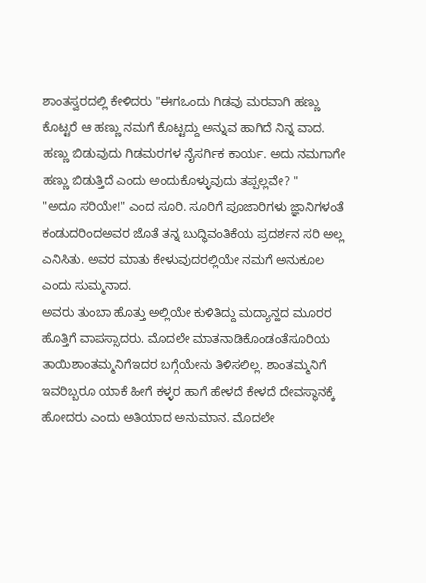ಶಾಂತಸ್ವರದಲ್ಲಿ ಕೇಳಿದರು "ಈಗಒಂದು ಗಿಡವು ಮರವಾಗಿ ಹಣ್ಣು ಕೊಟ್ಟರೆ ಆ ಹಣ್ಣು ನಮಗೆ ಕೊಟ್ಟದ್ದು ಅನ್ನುವ ಹಾಗಿದೆ ನಿನ್ನ ವಾದ. ಹಣ್ಣು ಬಿಡುವುದು ಗಿಡಮರಗಳ ನೈಸರ್ಗಿಕ ಕಾರ್ಯ. ಅದು ನಮಗಾಗೇ ಹಣ್ಣು ಬಿಡುತ್ತಿದೆ ಎಂದು ಅಂದುಕೊಳ್ಳುವುದು ತಪ್ಪಲ್ಲವೇ? "
"ಅದೂ ಸರಿಯೇ!" ಎಂದ ಸೂರಿ. ಸೂರಿಗೆ ಪೂಜಾರಿಗಳು ಜ್ಞಾನಿಗಳಂತೆ ಕಂಡುದರಿಂದಅವರ ಜೊತೆ ತನ್ನ ಬುದ್ಧಿವಂತಿಕೆಯ ಪ್ರದರ್ಶನ ಸರಿ ಅಲ್ಲ ಎನಿಸಿತು. ಅವರ ಮಾತು ಕೇಳುವುದರಲ್ಲಿಯೇ ನಮಗೆ ಅನುಕೂಲ ಎಂದು ಸುಮ್ಮನಾದ.
ಅವರು ತುಂಬಾ ಹೊತ್ತು ಅಲ್ಲಿಯೇ ಕುಳಿತಿದ್ದು ಮದ್ಯಾನ್ಹದ ಮೂರರ ಹೊತ್ತಿಗೆ ವಾಪಸ್ಸಾದರು. ಮೊದಲೇ ಮಾತನಾಡಿಕೊಂಡಂತೆಸೂರಿಯ ತಾಯಿಶಾಂತಮ್ಮನಿಗೆಇದರ ಬಗ್ಗೆಯೇನು ತಿಳಿಸಲಿಲ್ಲ. ಶಾಂತಮ್ಮನಿಗೆ ಇವರಿಬ್ಬರೂ ಯಾಕೆ ಹೀಗೆ ಕಳ್ಳರ ಹಾಗೆ ಹೇಳದೆ ಕೇಳದೆ ದೇವಸ್ಥಾನಕ್ಕೆ ಹೋದರು ಎಂದು ಅತಿಯಾದ ಅನುಮಾನ. ಮೊದಲೇ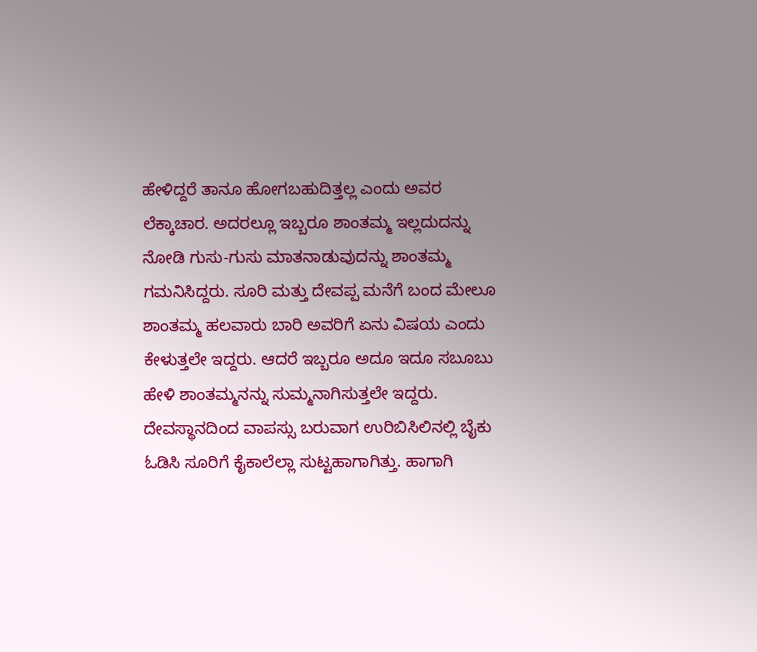ಹೇಳಿದ್ದರೆ ತಾನೂ ಹೋಗಬಹುದಿತ್ತಲ್ಲ ಎಂದು ಅವರ ಲೆಕ್ಕಾಚಾರ. ಅದರಲ್ಲೂ ಇಬ್ಬರೂ ಶಾಂತಮ್ಮ ಇಲ್ಲದುದನ್ನು ನೋಡಿ ಗುಸು-ಗುಸು ಮಾತನಾಡುವುದನ್ನು ಶಾಂತಮ್ಮ ಗಮನಿಸಿದ್ದರು. ಸೂರಿ ಮತ್ತು ದೇವಪ್ಪ ಮನೆಗೆ ಬಂದ ಮೇಲೂ ಶಾಂತಮ್ಮ ಹಲವಾರು ಬಾರಿ ಅವರಿಗೆ ಏನು ವಿಷಯ ಎಂದು ಕೇಳುತ್ತಲೇ ಇದ್ದರು. ಆದರೆ ಇಬ್ಬರೂ ಅದೂ ಇದೂ ಸಬೂಬು ಹೇಳಿ ಶಾಂತಮ್ಮನನ್ನು ಸುಮ್ಮನಾಗಿಸುತ್ತಲೇ ಇದ್ದರು. ದೇವಸ್ಥಾನದಿಂದ ವಾಪಸ್ಸು ಬರುವಾಗ ಉರಿಬಿಸಿಲಿನಲ್ಲಿ ಬೈಕು ಓಡಿಸಿ ಸೂರಿಗೆ ಕೈಕಾಲೆಲ್ಲಾ ಸುಟ್ಟಹಾಗಾಗಿತ್ತು. ಹಾಗಾಗಿ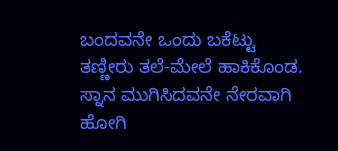ಬಂದವನೇ ಒಂದು ಬಕೆಟ್ಟು ತಣ್ಣೀರು ತಲೆ-ಮೇಲೆ ಹಾಕಿಕೊಂಡ. ಸ್ನಾನ ಮುಗಿಸಿದವನೇ ನೇರವಾಗಿ ಹೋಗಿ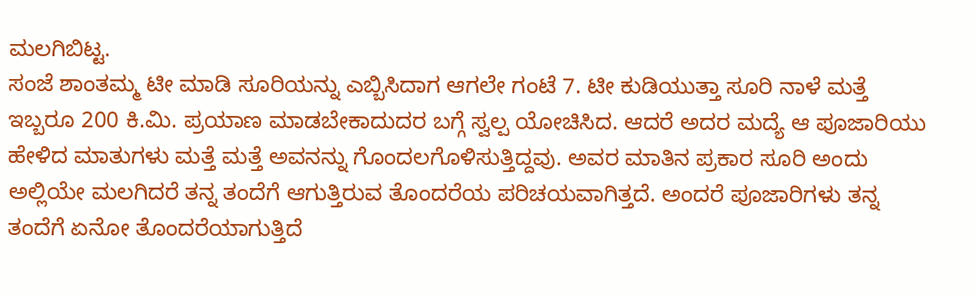ಮಲಗಿಬಿಟ್ಟ.
ಸಂಜೆ ಶಾಂತಮ್ಮ ಟೀ ಮಾಡಿ ಸೂರಿಯನ್ನು ಎಬ್ಬಿಸಿದಾಗ ಆಗಲೇ ಗಂಟೆ 7. ಟೀ ಕುಡಿಯುತ್ತಾ ಸೂರಿ ನಾಳೆ ಮತ್ತೆ ಇಬ್ಬರೂ 200 ಕಿ.ಮಿ. ಪ್ರಯಾಣ ಮಾಡಬೇಕಾದುದರ ಬಗ್ಗೆ ಸ್ವಲ್ಪ ಯೋಚಿಸಿದ. ಆದರೆ ಅದರ ಮದ್ಯೆ ಆ ಪೂಜಾರಿಯು ಹೇಳಿದ ಮಾತುಗಳು ಮತ್ತೆ ಮತ್ತೆ ಅವನನ್ನು ಗೊಂದಲಗೊಳಿಸುತ್ತಿದ್ದವು. ಅವರ ಮಾತಿನ ಪ್ರಕಾರ ಸೂರಿ ಅಂದು ಅಲ್ಲಿಯೇ ಮಲಗಿದರೆ ತನ್ನ ತಂದೆಗೆ ಆಗುತ್ತಿರುವ ತೊಂದರೆಯ ಪರಿಚಯವಾಗಿತ್ತದೆ. ಅಂದರೆ ಪೂಜಾರಿಗಳು ತನ್ನ ತಂದೆಗೆ ಏನೋ ತೊಂದರೆಯಾಗುತ್ತಿದೆ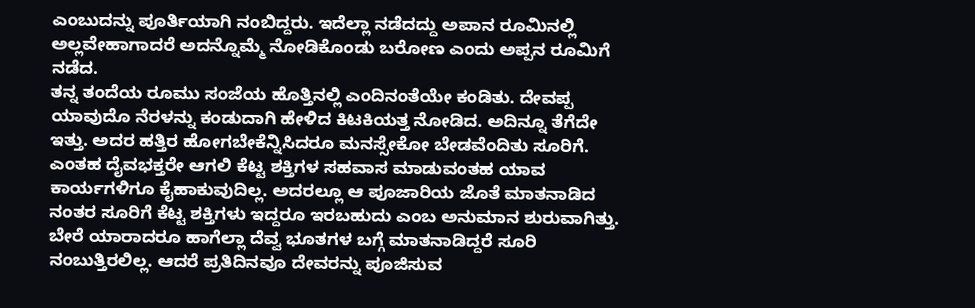ಎಂಬುದನ್ನು ಪೂರ್ತಿಯಾಗಿ ನಂಬಿದ್ದರು. ಇದೆಲ್ಲಾ ನಡೆದದ್ದು ಅಪಾನ ರೂಮಿನಲ್ಲಿ ಅಲ್ಲವೇಹಾಗಾದರೆ ಅದನ್ನೊಮ್ಮೆ ನೋಡಿಕೊಂಡು ಬರೋಣ ಎಂದು ಅಪ್ಪನ ರೂಮಿಗೆ ನಡೆದ.
ತನ್ನ ತಂದೆಯ ರೂಮು ಸಂಜೆಯ ಹೊತ್ತಿನಲ್ಲಿ ಎಂದಿನಂತೆಯೇ ಕಂಡಿತು. ದೇವಪ್ಪ ಯಾವುದೊ ನೆರಳನ್ನು ಕಂಡುದಾಗಿ ಹೇಳಿದ ಕಿಟಕಿಯತ್ತ ನೋಡಿದ. ಅದಿನ್ನೂ ತೆಗೆದೇ ಇತ್ತು. ಅದರ ಹತ್ತಿರ ಹೋಗಬೇಕೆನ್ನಿಸಿದರೂ ಮನಸ್ಸೇಕೋ ಬೇಡವೆಂದಿತು ಸೂರಿಗೆ. ಎಂತಹ ದೈವಭಕ್ತರೇ ಆಗಲಿ ಕೆಟ್ಟ ಶಕ್ತಿಗಳ ಸಹವಾಸ ಮಾಡುವಂತಹ ಯಾವ ಕಾರ್ಯಗಳಿಗೂ ಕೈಹಾಕುವುದಿಲ್ಲ. ಅದರಲ್ಲೂ ಆ ಪೂಜಾರಿಯ ಜೊತೆ ಮಾತನಾಡಿದ ನಂತರ ಸೂರಿಗೆ ಕೆಟ್ಟ ಶಕ್ತಿಗಳು ಇದ್ದರೂ ಇರಬಹುದು ಎಂಬ ಅನುಮಾನ ಶುರುವಾಗಿತ್ತು. ಬೇರೆ ಯಾರಾದರೂ ಹಾಗೆಲ್ಲಾ ದೆವ್ವ ಭೂತಗಳ ಬಗ್ಗೆ ಮಾತನಾಡಿದ್ದರೆ ಸೂರಿ ನಂಬುತ್ತಿರಲಿಲ್ಲ. ಆದರೆ ಪ್ರತಿದಿನವೂ ದೇವರನ್ನು ಪೂಜಿಸುವ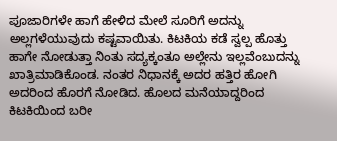ಪೂಜಾರಿಗಳೇ ಹಾಗೆ ಹೇಳಿದ ಮೇಲೆ ಸೂರಿಗೆ ಅದನ್ನು ಅಲ್ಲಗಳೆಯುವುದು ಕಷ್ಟವಾಯಿತು. ಕಿಟಕಿಯ ಕಡೆ ಸ್ವಲ್ಪ ಹೊತ್ತು ಹಾಗೇ ನೋಡುತ್ತಾ ನಿಂತು ಸದ್ಯಕ್ಕಂತೂ ಅಲ್ಲೇನು ಇಲ್ಲವೆಂಬುದನ್ನು ಖಾತ್ರಿಮಾಡಿಕೊಂಡ. ನಂತರ ನಿಧಾನಕ್ಕೆ ಅದರ ಹತ್ತಿರ ಹೋಗಿ ಅದರಿಂದ ಹೊರಗೆ ನೋಡಿದ. ಹೊಲದ ಮನೆಯಾದ್ದರಿಂದ ಕಿಟಕಿಯಿಂದ ಬರೀ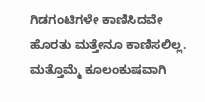ಗಿಡಗಂಟಿಗಳೇ ಕಾಣಿಸಿದವೇ ಹೊರತು ಮತ್ತೇನೂ ಕಾಣಿಸಲಿಲ್ಲ. ಮತ್ತೊಮ್ಮೆ ಕೂಲಂಕುಷವಾಗಿ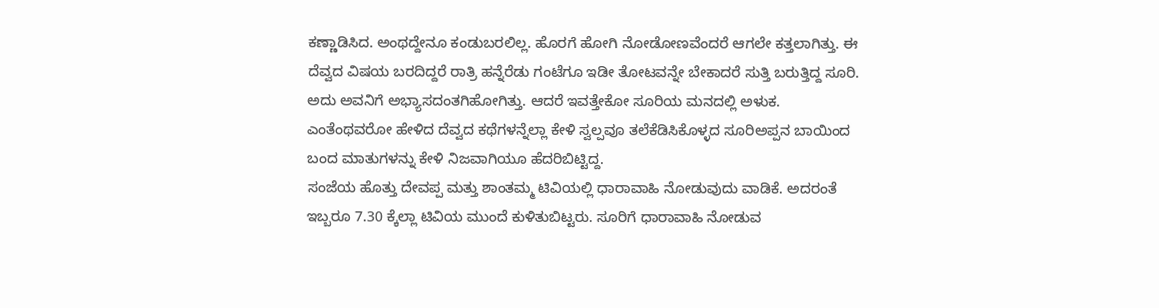ಕಣ್ಣಾಡಿಸಿದ. ಅಂಥದ್ದೇನೂ ಕಂಡುಬರಲಿಲ್ಲ. ಹೊರಗೆ ಹೋಗಿ ನೋಡೋಣವೆಂದರೆ ಆಗಲೇ ಕತ್ತಲಾಗಿತ್ತು. ಈ ದೆವ್ವದ ವಿಷಯ ಬರದಿದ್ದರೆ ರಾತ್ರಿ ಹನ್ನೆರೆಡು ಗಂಟೆಗೂ ಇಡೀ ತೋಟವನ್ನೇ ಬೇಕಾದರೆ ಸುತ್ತಿ ಬರುತ್ತಿದ್ದ ಸೂರಿ. ಅದು ಅವನಿಗೆ ಅಭ್ಯಾಸದಂತಗಿಹೋಗಿತ್ತು. ಆದರೆ ಇವತ್ತೇಕೋ ಸೂರಿಯ ಮನದಲ್ಲಿ ಅಳುಕ. ಎಂತೆಂಥವರೋ ಹೇಳಿದ ದೆವ್ವದ ಕಥೆಗಳನ್ನೆಲ್ಲಾ ಕೇಳಿ ಸ್ವಲ್ಪವೂ ತಲೆಕೆಡಿಸಿಕೊಳ್ಳದ ಸೂರಿಅಪ್ಪನ ಬಾಯಿಂದ ಬಂದ ಮಾತುಗಳನ್ನು ಕೇಳಿ ನಿಜವಾಗಿಯೂ ಹೆದರಿಬಿಟ್ಟಿದ್ದ.
ಸಂಜೆಯ ಹೊತ್ತು ದೇವಪ್ಪ ಮತ್ತು ಶಾಂತಮ್ಮ ಟಿವಿಯಲ್ಲಿ ಧಾರಾವಾಹಿ ನೋಡುವುದು ವಾಡಿಕೆ. ಅದರಂತೆ ಇಬ್ಬರೂ 7.30 ಕ್ಕೆಲ್ಲಾ ಟಿವಿಯ ಮುಂದೆ ಕುಳಿತುಬಿಟ್ಟರು. ಸೂರಿಗೆ ಧಾರಾವಾಹಿ ನೋಡುವ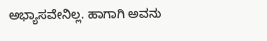ಅಭ್ಯಾಸವೇನಿಲ್ಲ. ಹಾಗಾಗಿ ಅವನು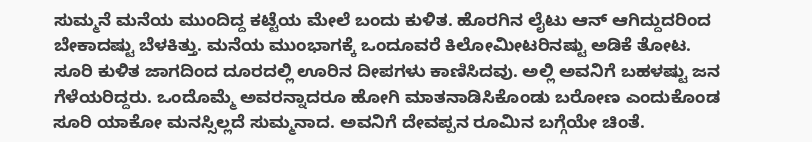ಸುಮ್ಮನೆ ಮನೆಯ ಮುಂದಿದ್ದ ಕಟ್ಟೆಯ ಮೇಲೆ ಬಂದು ಕುಳಿತ. ಹೊರಗಿನ ಲೈಟು ಆನ್ ಆಗಿದ್ದುದರಿಂದ ಬೇಕಾದಷ್ಟು ಬೆಳಕಿತ್ತು. ಮನೆಯ ಮುಂಭಾಗಕ್ಕೆ ಒಂದೂವರೆ ಕಿಲೋಮೀಟರಿನಷ್ಟು ಅಡಿಕೆ ತೋಟ. ಸೂರಿ ಕುಳಿತ ಜಾಗದಿಂದ ದೂರದಲ್ಲಿ ಊರಿನ ದೀಪಗಳು ಕಾಣಿಸಿದವು. ಅಲ್ಲಿ ಅವನಿಗೆ ಬಹಳಷ್ಟು ಜನ ಗೆಳೆಯರಿದ್ದರು. ಒಂದೊಮ್ಮೆ ಅವರನ್ನಾದರೂ ಹೋಗಿ ಮಾತನಾಡಿಸಿಕೊಂಡು ಬರೋಣ ಎಂದುಕೊಂಡ ಸೂರಿ ಯಾಕೋ ಮನಸ್ಸಿಲ್ಲದೆ ಸುಮ್ಮನಾದ. ಅವನಿಗೆ ದೇವಪ್ಪನ ರೂಮಿನ ಬಗ್ಗೆಯೇ ಚಿಂತೆ.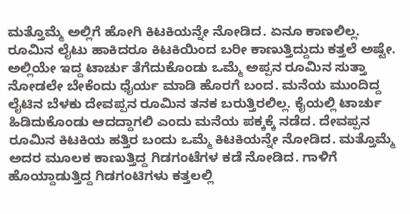ಮತ್ತೊಮ್ಮೆ ಅಲ್ಲಿಗೆ ಹೋಗಿ ಕಿಟಕಿಯನ್ನೇ ನೋಡಿದ. ಏನೂ ಕಾಣಲಿಲ್ಲ. ರೂಮಿನ ಲೈಟು ಹಾಕಿದರೂ ಕಿಟಕಿಯಿಂದ ಬರೀ ಕಾಣುತ್ತಿದ್ದುದು ಕತ್ತಲೆ ಅಷ್ಟೇ.
ಅಲ್ಲಿಯೇ ಇದ್ದ ಟಾರ್ಚು ತೆಗೆದುಕೊಂಡು ಒಮ್ಮೆ ಅಪ್ಪನ ರೂಮಿನ ಸುತ್ತಾ ನೋಡಲೇ ಬೇಕೆಂದು ಧೈರ್ಯ ಮಾಡಿ ಹೊರಗೆ ಬಂದ. ಮನೆಯ ಮುಂದಿದ್ದ ಲೈಟಿನ ಬೆಳಕು ದೇವಪ್ಪನ ರೂಮಿನ ತನಕ ಬರುತ್ತಿರಲಿಲ್ಲ. ಕೈಯಲ್ಲಿ ಟಾರ್ಚು ಹಿಡಿದುಕೊಂಡು ಆದದ್ದಾಗಲಿ ಎಂದು ಮನೆಯ ಪಕ್ಕಕ್ಕೆ ನಡೆದ. ದೇವಪ್ಪನ ರೂಮಿನ ಕಿಟಕಿಯ ಹತ್ತಿರ ಬಂದು ಒಮ್ಮೆ ಕಿಟಕಿಯನ್ನೇ ನೋಡಿದ. ಮತ್ತೊಮ್ಮೆ ಅದರ ಮೂಲಕ ಕಾಣುತ್ತಿದ್ದ ಗಿಡಗಂಟೆಗಳ ಕಡೆ ನೋಡಿದ. ಗಾಳಿಗೆ ಹೊಯ್ದಾಡುತ್ತಿದ್ದ ಗಿಡಗಂಟಿಗಳು ಕತ್ತಲಲ್ಲಿ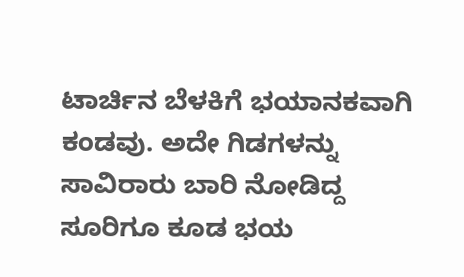ಟಾರ್ಚಿನ ಬೆಳಕಿಗೆ ಭಯಾನಕವಾಗಿ ಕಂಡವು. ಅದೇ ಗಿಡಗಳನ್ನು ಸಾವಿರಾರು ಬಾರಿ ನೋಡಿದ್ದ ಸೂರಿಗೂ ಕೂಡ ಭಯ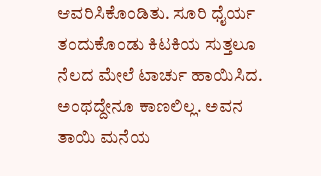ಆವರಿಸಿಕೊಂಡಿತು. ಸೂರಿ ಧೈರ್ಯ ತಂದುಕೊಂಡು ಕಿಟಕಿಯ ಸುತ್ತಲೂ ನೆಲದ ಮೇಲೆ ಟಾರ್ಚು ಹಾಯಿಸಿದ. ಅಂಥದ್ದೇನೂ ಕಾಣಲಿಲ್ಲ. ಅವನ ತಾಯಿ ಮನೆಯ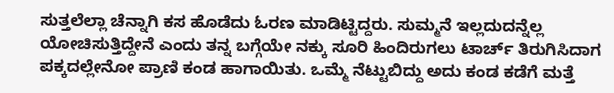ಸುತ್ತಲೆಲ್ಲಾ ಚೆನ್ನಾಗಿ ಕಸ ಹೊಡೆದು ಓರಣ ಮಾಡಿಟ್ಟಿದ್ದರು. ಸುಮ್ಮನೆ ಇಲ್ಲದುದನ್ನೆಲ್ಲ ಯೋಚಿಸುತ್ತಿದ್ದೇನೆ ಎಂದು ತನ್ನ ಬಗ್ಗೆಯೇ ನಕ್ಕು ಸೂರಿ ಹಿಂದಿರುಗಲು ಟಾರ್ಚ್ ತಿರುಗಿಸಿದಾಗ ಪಕ್ಕದಲ್ಲೇನೋ ಪ್ರಾಣಿ ಕಂಡ ಹಾಗಾಯಿತು. ಒಮ್ಮೆ ನೆಟ್ಟುಬಿದ್ದು ಅದು ಕಂಡ ಕಡೆಗೆ ಮತ್ತೆ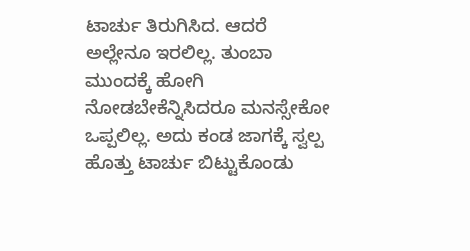ಟಾರ್ಚು ತಿರುಗಿಸಿದ. ಆದರೆ ಅಲ್ಲೇನೂ ಇರಲಿಲ್ಲ. ತುಂಬಾ ಮುಂದಕ್ಕೆ ಹೋಗಿ ನೋಡಬೇಕೆನ್ನಿಸಿದರೂ ಮನಸ್ಸೇಕೋ ಒಪ್ಪಲಿಲ್ಲ. ಅದು ಕಂಡ ಜಾಗಕ್ಕೆ ಸ್ವಲ್ಪ ಹೊತ್ತು ಟಾರ್ಚು ಬಿಟ್ಟುಕೊಂಡು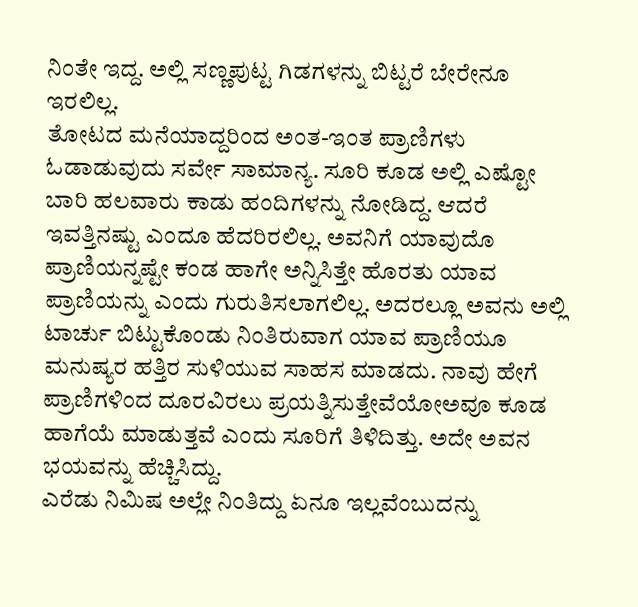ನಿಂತೇ ಇದ್ದ. ಅಲ್ಲಿ ಸಣ್ಣಪುಟ್ಟ ಗಿಡಗಳನ್ನು ಬಿಟ್ಟರೆ ಬೇರೇನೂ ಇರಲಿಲ್ಲ.
ತೋಟದ ಮನೆಯಾದ್ದರಿಂದ ಅಂತ-ಇಂತ ಪ್ರಾಣಿಗಳು ಓಡಾಡುವುದು ಸರ್ವೇ ಸಾಮಾನ್ಯ. ಸೂರಿ ಕೂಡ ಅಲ್ಲಿ ಎಷ್ಟೋ ಬಾರಿ ಹಲವಾರು ಕಾಡು ಹಂದಿಗಳನ್ನು ನೋಡಿದ್ದ. ಆದರೆ ಇವತ್ತಿನಷ್ಟು ಎಂದೂ ಹೆದರಿರಲಿಲ್ಲ. ಅವನಿಗೆ ಯಾವುದೊ ಪ್ರಾಣಿಯನ್ನಷ್ಟೇ ಕಂಡ ಹಾಗೇ ಅನ್ನಿಸಿತ್ತೇ ಹೊರತು ಯಾವ ಪ್ರಾಣಿಯನ್ನು ಎಂದು ಗುರುತಿಸಲಾಗಲಿಲ್ಲ. ಅದರಲ್ಲೂ ಅವನು ಅಲ್ಲಿ ಟಾರ್ಚು ಬಿಟ್ಟುಕೊಂಡು ನಿಂತಿರುವಾಗ ಯಾವ ಪ್ರಾಣಿಯೂ ಮನುಷ್ಯರ ಹತ್ತಿರ ಸುಳಿಯುವ ಸಾಹಸ ಮಾಡದು. ನಾವು ಹೇಗೆ ಪ್ರಾಣಿಗಳಿಂದ ದೂರವಿರಲು ಪ್ರಯತ್ನಿಸುತ್ತೇವೆಯೋಅವೂ ಕೂಡ ಹಾಗೆಯೆ ಮಾಡುತ್ತವೆ ಎಂದು ಸೂರಿಗೆ ತಿಳಿದಿತ್ತು. ಅದೇ ಅವನ ಭಯವನ್ನು ಹೆಚ್ಚಿಸಿದ್ದು.
ಎರೆಡು ನಿಮಿಷ ಅಲ್ಲೇ ನಿಂತಿದ್ದು ಏನೂ ಇಲ್ಲವೆಂಬುದನ್ನು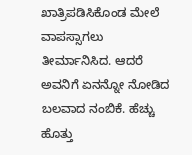ಖಾತ್ರಿಪಡಿಸಿಕೊಂಡ ಮೇಲೆ ವಾಪಸ್ಸಾಗಲು ತೀರ್ಮಾನಿಸಿದ. ಆದರೆ ಅವನಿಗೆ ಏನನ್ನೋ ನೋಡಿದ ಬಲವಾದ ನಂಬಿಕೆ. ಹೆಚ್ಚು ಹೊತ್ತು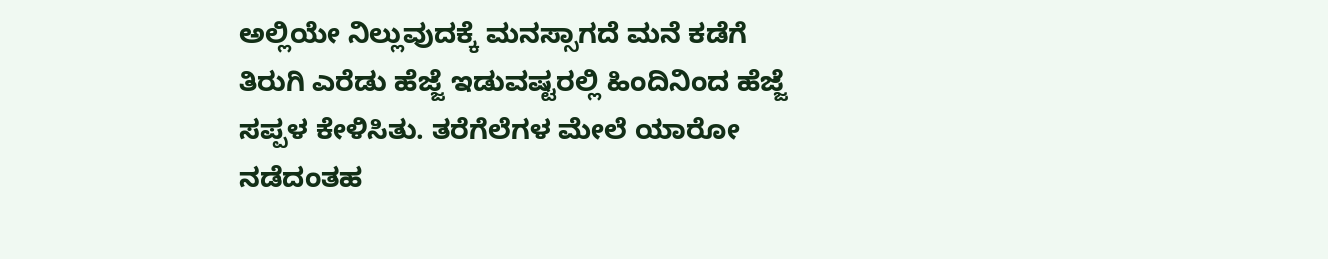ಅಲ್ಲಿಯೇ ನಿಲ್ಲುವುದಕ್ಕೆ ಮನಸ್ಸಾಗದೆ ಮನೆ ಕಡೆಗೆ ತಿರುಗಿ ಎರೆಡು ಹೆಜ್ಜೆ ಇಡುವಷ್ಟರಲ್ಲಿ ಹಿಂದಿನಿಂದ ಹೆಜ್ಜೆ ಸಪ್ಪಳ ಕೇಳಿಸಿತು. ತರೆಗೆಲೆಗಳ ಮೇಲೆ ಯಾರೋ ನಡೆದಂತಹ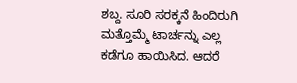ಶಬ್ದ. ಸೂರಿ ಸರಕ್ಕನೆ ಹಿಂದಿರುಗಿ ಮತ್ತೊಮ್ಮೆ ಟಾರ್ಚನ್ನು ಎಲ್ಲ ಕಡೆಗೂ ಹಾಯಿಸಿದ. ಆದರೆ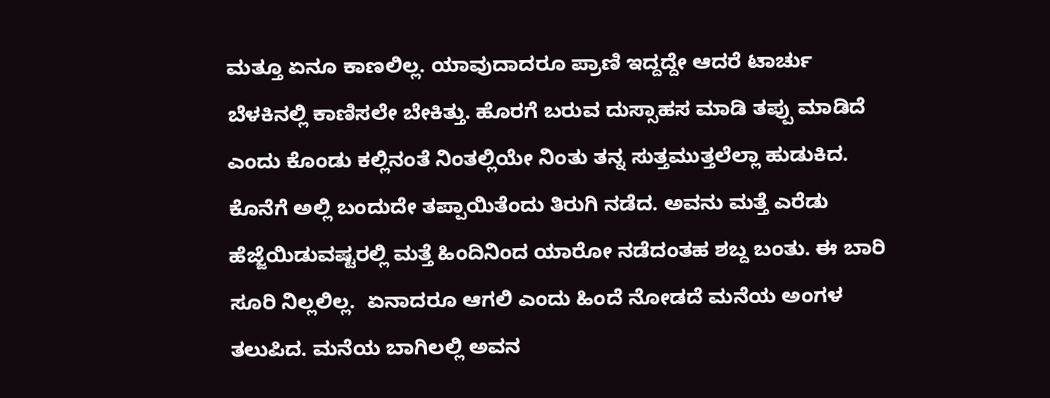ಮತ್ತೂ ಏನೂ ಕಾಣಲಿಲ್ಲ. ಯಾವುದಾದರೂ ಪ್ರಾಣಿ ಇದ್ದದ್ದೇ ಆದರೆ ಟಾರ್ಚು ಬೆಳಕಿನಲ್ಲಿ ಕಾಣಿಸಲೇ ಬೇಕಿತ್ತು. ಹೊರಗೆ ಬರುವ ದುಸ್ಸಾಹಸ ಮಾಡಿ ತಪ್ಪು ಮಾಡಿದೆ ಎಂದು ಕೊಂಡು ಕಲ್ಲಿನಂತೆ ನಿಂತಲ್ಲಿಯೇ ನಿಂತು ತನ್ನ ಸುತ್ತಮುತ್ತಲೆಲ್ಲಾ ಹುಡುಕಿದ. ಕೊನೆಗೆ ಅಲ್ಲಿ ಬಂದುದೇ ತಪ್ಪಾಯಿತೆಂದು ತಿರುಗಿ ನಡೆದ. ಅವನು ಮತ್ತೆ ಎರೆಡು ಹೆಜ್ಜೆಯಿಡುವಷ್ಟರಲ್ಲಿ ಮತ್ತೆ ಹಿಂದಿನಿಂದ ಯಾರೋ ನಡೆದಂತಹ ಶಬ್ದ ಬಂತು. ಈ ಬಾರಿ ಸೂರಿ ನಿಲ್ಲಲಿಲ್ಲ.  ಏನಾದರೂ ಆಗಲಿ ಎಂದು ಹಿಂದೆ ನೋಡದೆ ಮನೆಯ ಅಂಗಳ ತಲುಪಿದ. ಮನೆಯ ಬಾಗಿಲಲ್ಲಿ ಅವನ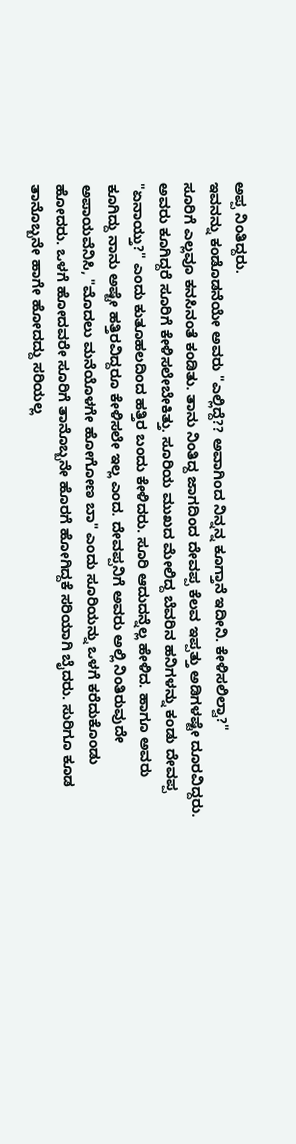ಅಪ್ಪ ನಿಂತಿದ್ದರು.
ಇವನನ್ನು ಕಂಡೊಡನೆಯೇ ಅವರು "ಎಲ್ಲಿದ್ದೆ?? ಅವಾಗಿಂದ ನಿನ್ನನ್ನ ಕೂಗ್ತಾನೆ ಇದೀನಿ. ಕೇಳಿಸಲಿಲ್ವಾ?"
ಸೂರಿಗೆ ಎಲ್ಲವೂ ಕನಸಿನಂತೆ ಕಂಡಿತು. ತಾನು ನಿಂತಿದ್ದ ಜಾಗದಿಂದ ದೇವಪ್ಪ ಕೆಲವ ಇಪ್ಪತ್ತು ಅಡಿಗಳಷ್ಟೇ ದೂರವಿದ್ದರು. ಅವರು ಕೂಗಿದ್ದರೆ ಸೂರಿಗೆ ಕೇಳಿಸಲೇಬೇಕಿತ್ತು. ಸೂರಿಯ ಮುಖದ ಮೇಲಿದ್ದ ಬೆವರಿನ ಹನಿಗಳನ್ನು ಕಂಡು ದೇವಪ್ಪ "ಏನಾಯ್ತು?" ಎಂದು ಕುತೂಹಲದಿಂದ ಹತ್ತಿರ ಬಂದು ಕೇಳಿದರು. ಸೂರಿ ಆದುದನ್ನೆಲ್ಲ ಹೇಳಿದ. ಹಾಗೂ ಅವರು ಕೂಗಿದ್ದು ನಾನು ಅಷ್ಟೇ ಹತ್ತಿರವಿದ್ದರೂ ಕೇಳಿಸಲೇ ಇಲ್ಲ ಎಂದ. ದೇವಪ್ಪನಿಗೆ ಅವರು ಅಲ್ಲಿ ನಿಂತಿರುವುದೇ ಅಪಾಯವೆನಿಸಿ, "ಮೊದಲು ಮನೆಯೊಳಗೇ ಹೋಗೋಣ ಬಾ" ಎಂದು ಸೂರಿಯನ್ನು ಒಳಗೆ ಕರೆದುಕೊಂಡು ಹೋದರು. ಒಳಗೆ ಹೋದವರೇ ಸೂರಿಗೆ ತಾನೊಬ್ಬನೇ ಹೊರಗೆ ಹೋಗಿದ್ದಕೆ ಸರಿಯಾಗಿ ಬೈದರು. ಸುರಿಗೂ ಕೂಡ ತಾನೊಬ್ಬನೇ ಹಾಗೇ ಹೋದದ್ದು ಸರಿಯಲ್ಲ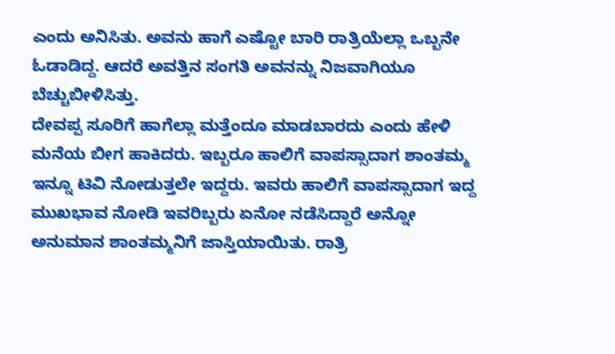ಎಂದು ಅನಿಸಿತು. ಅವನು ಹಾಗೆ ಎಷ್ಟೋ ಬಾರಿ ರಾತ್ರಿಯೆಲ್ಲಾ ಒಬ್ಬನೇ ಓಡಾಡಿದ್ದ. ಆದರೆ ಅವತ್ತಿನ ಸಂಗತಿ ಅವನನ್ನು ನಿಜವಾಗಿಯೂ ಬೆಚ್ಚುಬೀಳಿಸಿತ್ತು.
ದೇವಪ್ಪ ಸೂರಿಗೆ ಹಾಗೆಲ್ಲಾ ಮತ್ತೆಂದೂ ಮಾಡಬಾರದು ಎಂದು ಹೇಳಿ ಮನೆಯ ಬೀಗ ಹಾಕಿದರು. ಇಬ್ಬರೂ ಹಾಲಿಗೆ ವಾಪಸ್ಸಾದಾಗ ಶಾಂತಮ್ಮ ಇನ್ನೂ ಟಿವಿ ನೋಡುತ್ತಲೇ ಇದ್ದರು. ಇವರು ಹಾಲಿಗೆ ವಾಪಸ್ಸಾದಾಗ ಇದ್ದ ಮುಖಭಾವ ನೋಡಿ ಇವರಿಬ್ಬರು ಏನೋ ನಡೆಸಿದ್ದಾರೆ ಅನ್ನೋ ಅನುಮಾನ ಶಾಂತಮ್ಮನಿಗೆ ಜಾಸ್ತಿಯಾಯಿತು. ರಾತ್ರಿ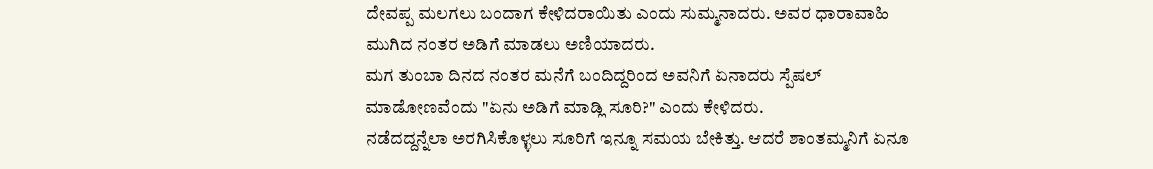ದೇವಪ್ಪ ಮಲಗಲು ಬಂದಾಗ ಕೇಳಿದರಾಯಿತು ಎಂದು ಸುಮ್ಮನಾದರು. ಅವರ ಧಾರಾವಾಹಿ ಮುಗಿದ ನಂತರ ಅಡಿಗೆ ಮಾಡಲು ಅಣಿಯಾದರು.
ಮಗ ತುಂಬಾ ದಿನದ ನಂತರ ಮನೆಗೆ ಬಂದಿದ್ದರಿಂದ ಅವನಿಗೆ ಏನಾದರು ಸ್ಪೆಷಲ್ ಮಾಡೋಣವೆಂದು "ಏನು ಅಡಿಗೆ ಮಾಡ್ಲಿ ಸೂರಿ?" ಎಂದು ಕೇಳಿದರು.
ನಡೆದದ್ದನ್ನೆಲಾ ಅರಗಿಸಿಕೊಳ್ಳಲು ಸೂರಿಗೆ ಇನ್ನೂ ಸಮಯ ಬೇಕಿತ್ತು. ಆದರೆ ಶಾಂತಮ್ಮನಿಗೆ ಏನೂ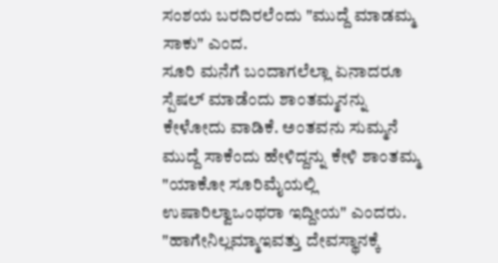ಸಂಶಯ ಬರದಿರಲೆಂದು "ಮುದ್ದೆ ಮಾಡಮ್ಮ ಸಾಕು" ಎಂದ.
ಸೂರಿ ಮನೆಗೆ ಬಂದಾಗಲೆಲ್ಲಾ ಏನಾದರೂ ಸ್ಪೆಷಲ್ ಮಾಡೆಂದು ಶಾಂತಮ್ಮನನ್ನು ಕೇಳೋದು ವಾಡಿಕೆ. ಅಂತವನು ಸುಮ್ಮನೆ ಮುದ್ದೆ ಸಾಕೆಂದು ಹೇಳಿದ್ದನ್ನು ಕೇಳಿ ಶಾಂತಮ್ಮ "ಯಾಕೋ ಸೂರಿಮೈಯಲ್ಲಿ ಉಷಾರಿಲ್ವಾಒಂಥರಾ ಇದ್ದೀಯ" ಎಂದರು.
"ಹಾಗೇನಿಲ್ಲಮ್ಮಾಇವತ್ತು ದೇವಸ್ಥಾನಕ್ಕೆ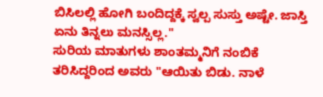ಬಿಸಿಲಲ್ಲಿ ಹೋಗಿ ಬಂದಿದ್ದಕ್ಕೆ ಸ್ವಲ್ಪ ಸುಸ್ತು ಅಷ್ಟೇ. ಜಾಸ್ತಿ ಏನು ತಿನ್ನಲು ಮನಸ್ಸಿಲ್ಲ."
ಸುರಿಯ ಮಾತುಗಳು ಶಾಂತಮ್ಮನಿಗೆ ನಂಬಿಕೆ ತರಿಸಿದ್ದರಿಂದ ಅವರು "ಆಯಿತು ಬಿಡು. ನಾಳೆ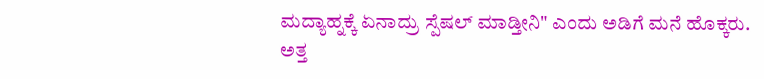ಮದ್ಯಾಹ್ನಕ್ಕೆ ಏನಾದ್ರು ಸ್ಪೆಷಲ್ ಮಾಡ್ತೀನಿ" ಎಂದು ಅಡಿಗೆ ಮನೆ ಹೊಕ್ಕರು.
ಅತ್ತ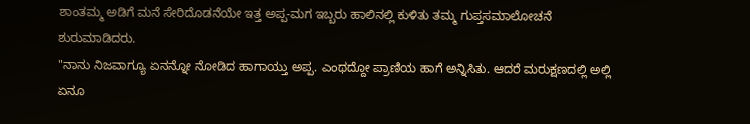ಶಾಂತಮ್ಮ ಅಡಿಗೆ ಮನೆ ಸೇರಿದೊಡನೆಯೇ ಇತ್ತ ಅಪ್ಪ-ಮಗ ಇಬ್ಬರು ಹಾಲಿನಲ್ಲಿ ಕುಳಿತು ತಮ್ಮ ಗುಪ್ತಸಮಾಲೋಚನೆ ಶುರುಮಾಡಿದರು.
"ನಾನು ನಿಜವಾಗ್ಯೂ ಏನನ್ನೋ ನೋಡಿದ ಹಾಗಾಯ್ತು ಅಪ್ಪ. ಎಂಥದ್ದೋ ಪ್ರಾಣಿಯ ಹಾಗೆ ಅನ್ನಿಸಿತು. ಆದರೆ ಮರುಕ್ಷಣದಲ್ಲಿ ಅಲ್ಲಿ ಏನೂ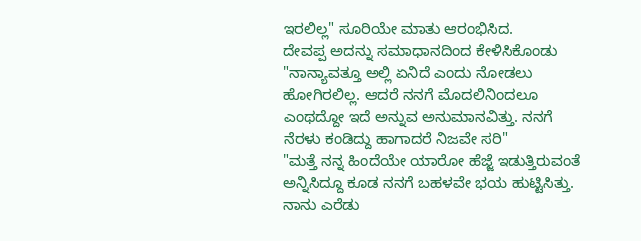ಇರಲಿಲ್ಲ" ಸೂರಿಯೇ ಮಾತು ಆರಂಭಿಸಿದ.
ದೇವಪ್ಪ ಅದನ್ನು ಸಮಾಧಾನದಿಂದ ಕೇಳಿಸಿಕೊಂಡು "ನಾನ್ಯಾವತ್ತೂ ಅಲ್ಲಿ ಏನಿದೆ ಎಂದು ನೋಡಲು ಹೋಗಿರಲಿಲ್ಲ. ಆದರೆ ನನಗೆ ಮೊದಲಿನಿಂದಲೂ ಎಂಥದ್ದೋ ಇದೆ ಅನ್ನುವ ಅನುಮಾನವಿತ್ತು. ನನಗೆ ನೆರಳು ಕಂಡಿದ್ದು ಹಾಗಾದರೆ ನಿಜವೇ ಸರಿ"
"ಮತ್ತೆ ನನ್ನ ಹಿಂದೆಯೇ ಯಾರೋ ಹೆಜ್ಜೆ ಇಡುತ್ತಿರುವಂತೆ ಅನ್ನಿಸಿದ್ದೂ ಕೂಡ ನನಗೆ ಬಹಳವೇ ಭಯ ಹುಟ್ಟಿಸಿತ್ತು. ನಾನು ಎರೆಡು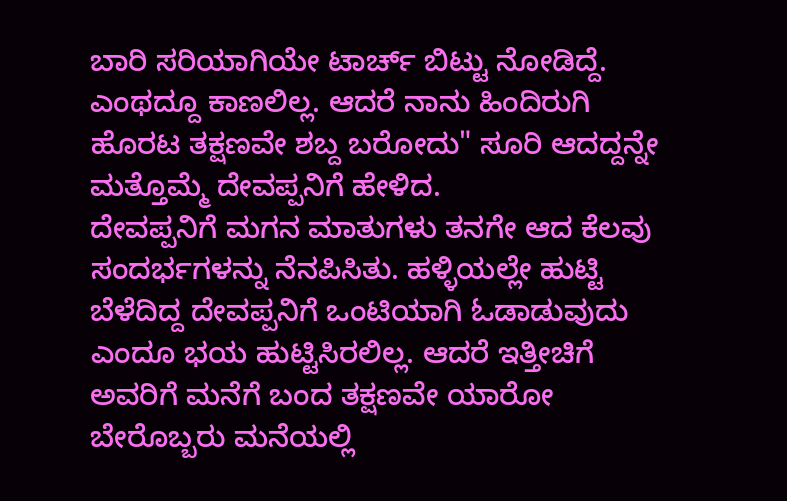ಬಾರಿ ಸರಿಯಾಗಿಯೇ ಟಾರ್ಚ್ ಬಿಟ್ಟು ನೋಡಿದ್ದೆ. ಎಂಥದ್ದೂ ಕಾಣಲಿಲ್ಲ. ಆದರೆ ನಾನು ಹಿಂದಿರುಗಿ ಹೊರಟ ತಕ್ಷಣವೇ ಶಬ್ದ ಬರೋದು" ಸೂರಿ ಆದದ್ದನ್ನೇ ಮತ್ತೊಮ್ಮೆ ದೇವಪ್ಪನಿಗೆ ಹೇಳಿದ.
ದೇವಪ್ಪನಿಗೆ ಮಗನ ಮಾತುಗಳು ತನಗೇ ಆದ ಕೆಲವು ಸಂದರ್ಭಗಳನ್ನು ನೆನಪಿಸಿತು. ಹಳ್ಳಿಯಲ್ಲೇ ಹುಟ್ಟಿ ಬೆಳೆದಿದ್ದ ದೇವಪ್ಪನಿಗೆ ಒಂಟಿಯಾಗಿ ಓಡಾಡುವುದು ಎಂದೂ ಭಯ ಹುಟ್ಟಿಸಿರಲಿಲ್ಲ. ಆದರೆ ಇತ್ತೀಚಿಗೆ ಅವರಿಗೆ ಮನೆಗೆ ಬಂದ ತಕ್ಷಣವೇ ಯಾರೋ ಬೇರೊಬ್ಬರು ಮನೆಯಲ್ಲಿ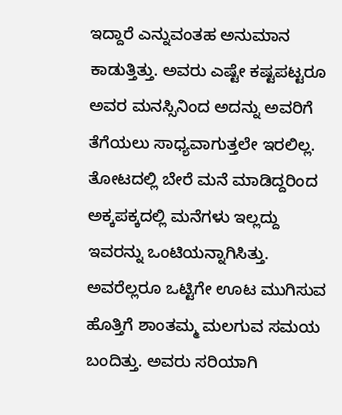ಇದ್ದಾರೆ ಎನ್ನುವಂತಹ ಅನುಮಾನ ಕಾಡುತ್ತಿತ್ತು. ಅವರು ಎಷ್ಟೇ ಕಷ್ಟಪಟ್ಟರೂ ಅವರ ಮನಸ್ಸಿನಿಂದ ಅದನ್ನು ಅವರಿಗೆ ತೆಗೆಯಲು ಸಾಧ್ಯವಾಗುತ್ತಲೇ ಇರಲಿಲ್ಲ. ತೋಟದಲ್ಲಿ ಬೇರೆ ಮನೆ ಮಾಡಿದ್ದರಿಂದ ಅಕ್ಕಪಕ್ಕದಲ್ಲಿ ಮನೆಗಳು ಇಲ್ಲದ್ದು ಇವರನ್ನು ಒಂಟಿಯನ್ನಾಗಿಸಿತ್ತು.
ಅವರೆಲ್ಲರೂ ಒಟ್ಟಿಗೇ ಊಟ ಮುಗಿಸುವ ಹೊತ್ತಿಗೆ ಶಾಂತಮ್ಮ ಮಲಗುವ ಸಮಯ ಬಂದಿತ್ತು. ಅವರು ಸರಿಯಾಗಿ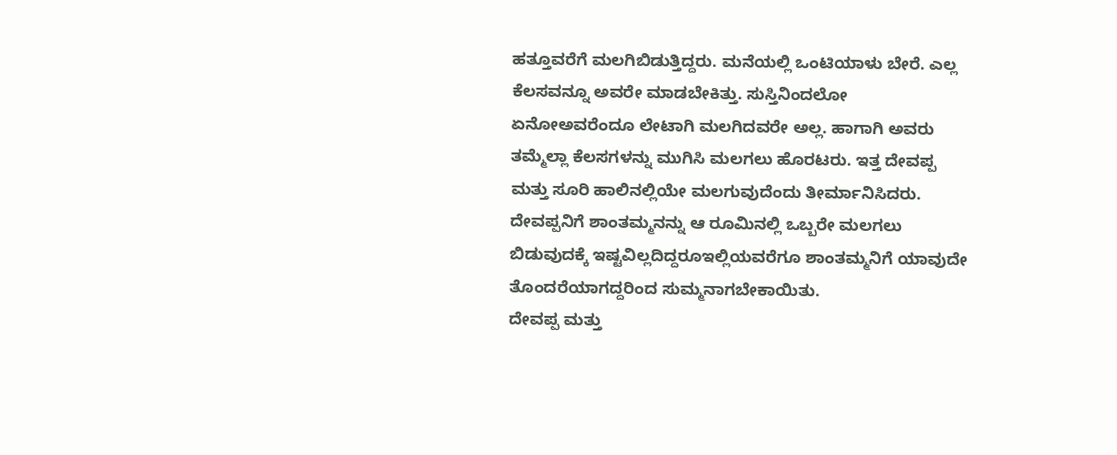ಹತ್ತೂವರೆಗೆ ಮಲಗಿಬಿಡುತ್ತಿದ್ದರು. ಮನೆಯಲ್ಲಿ ಒಂಟಿಯಾಳು ಬೇರೆ. ಎಲ್ಲ ಕೆಲಸವನ್ನೂ ಅವರೇ ಮಾಡಬೇಕಿತ್ತು. ಸುಸ್ತಿನಿಂದಲೋ ಏನೋಅವರೆಂದೂ ಲೇಟಾಗಿ ಮಲಗಿದವರೇ ಅಲ್ಲ. ಹಾಗಾಗಿ ಅವರು ತಮ್ಮೆಲ್ಲಾ ಕೆಲಸಗಳನ್ನು ಮುಗಿಸಿ ಮಲಗಲು ಹೊರಟರು. ಇತ್ತ ದೇವಪ್ಪ ಮತ್ತು ಸೂರಿ ಹಾಲಿನಲ್ಲಿಯೇ ಮಲಗುವುದೆಂದು ತೀರ್ಮಾನಿಸಿದರು. ದೇವಪ್ಪನಿಗೆ ಶಾಂತಮ್ಮನನ್ನು ಆ ರೂಮಿನಲ್ಲಿ ಒಬ್ಬರೇ ಮಲಗಲು ಬಿಡುವುದಕ್ಕೆ ಇಷ್ಟವಿಲ್ಲದಿದ್ದರೂಇಲ್ಲಿಯವರೆಗೂ ಶಾಂತಮ್ಮನಿಗೆ ಯಾವುದೇ ತೊಂದರೆಯಾಗದ್ದರಿಂದ ಸುಮ್ಮನಾಗಬೇಕಾಯಿತು.
ದೇವಪ್ಪ ಮತ್ತು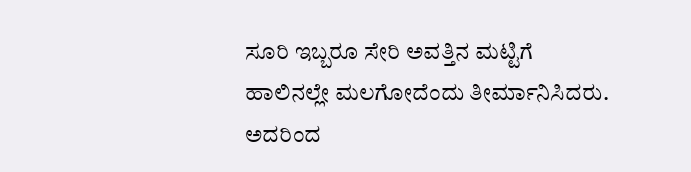ಸೂರಿ ಇಬ್ಬರೂ ಸೇರಿ ಅವತ್ತಿನ ಮಟ್ಟಿಗೆ ಹಾಲಿನಲ್ಲೇ ಮಲಗೋದೆಂದು ತೀರ್ಮಾನಿಸಿದರು. ಅದರಿಂದ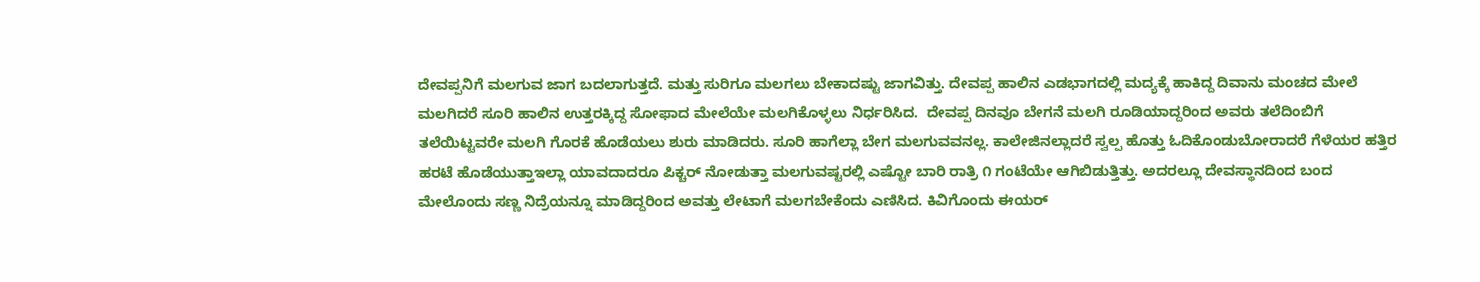ದೇವಪ್ಪನಿಗೆ ಮಲಗುವ ಜಾಗ ಬದಲಾಗುತ್ತದೆ. ಮತ್ತು ಸುರಿಗೂ ಮಲಗಲು ಬೇಕಾದಷ್ಟು ಜಾಗವಿತ್ತು. ದೇವಪ್ಪ ಹಾಲಿನ ಎಡಭಾಗದಲ್ಲಿ ಮದ್ಯಕ್ಕೆ ಹಾಕಿದ್ದ ದಿವಾನು ಮಂಚದ ಮೇಲೆ ಮಲಗಿದರೆ ಸೂರಿ ಹಾಲಿನ ಉತ್ತರಕ್ಕಿದ್ದ ಸೋಫಾದ ಮೇಲೆಯೇ ಮಲಗಿಕೊಳ್ಳಲು ನಿರ್ಧರಿಸಿದ.  ದೇವಪ್ಪ ದಿನವೂ ಬೇಗನೆ ಮಲಗಿ ರೂಡಿಯಾದ್ದರಿಂದ ಅವರು ತಲೆದಿಂಬಿಗೆ ತಲೆಯಿಟ್ಟವರೇ ಮಲಗಿ ಗೊರಕೆ ಹೊಡೆಯಲು ಶುರು ಮಾಡಿದರು. ಸೂರಿ ಹಾಗೆಲ್ಲಾ ಬೇಗ ಮಲಗುವವನಲ್ಲ. ಕಾಲೇಜಿನಲ್ಲಾದರೆ ಸ್ವಲ್ಪ ಹೊತ್ತು ಓದಿಕೊಂಡುಬೋರಾದರೆ ಗೆಳೆಯರ ಹತ್ತಿರ ಹರಟೆ ಹೊಡೆಯುತ್ತಾಇಲ್ಲಾ ಯಾವದಾದರೂ ಪಿಕ್ಚರ್ ನೋಡುತ್ತಾ ಮಲಗುವಷ್ಟರಲ್ಲಿ ಎಷ್ಟೋ ಬಾರಿ ರಾತ್ರಿ ೧ ಗಂಟೆಯೇ ಆಗಿಬಿಡುತ್ತಿತ್ತು. ಅದರಲ್ಲೂ ದೇವಸ್ಥಾನದಿಂದ ಬಂದ ಮೇಲೊಂದು ಸಣ್ಣ ನಿದ್ರೆಯನ್ನೂ ಮಾಡಿದ್ದರಿಂದ ಅವತ್ತು ಲೇಟಾಗೆ ಮಲಗಬೇಕೆಂದು ಎಣಿಸಿದ. ಕಿವಿಗೊಂದು ಈಯರ್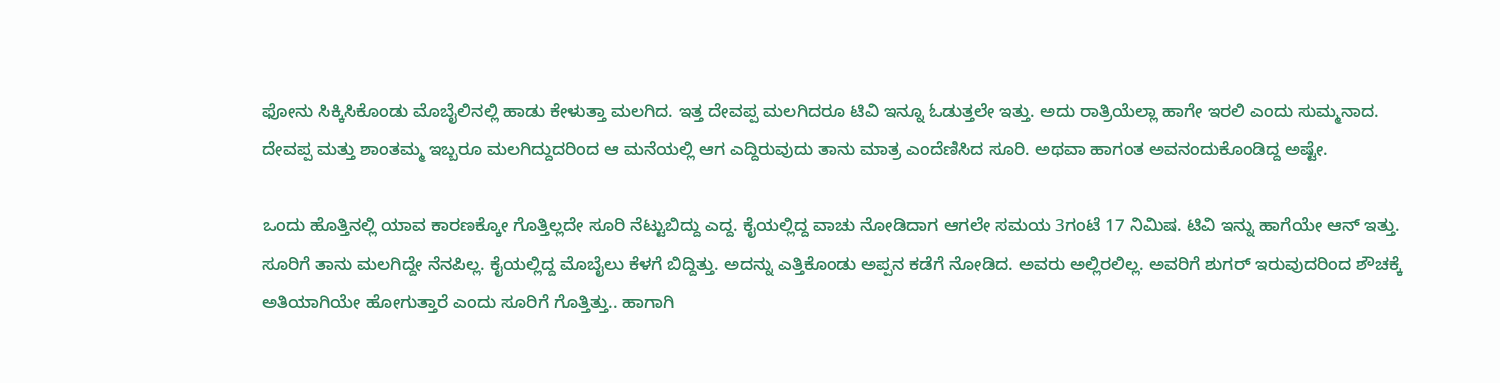ಫೋನು ಸಿಕ್ಕಿಸಿಕೊಂಡು ಮೊಬೈಲಿನಲ್ಲಿ ಹಾಡು ಕೇಳುತ್ತಾ ಮಲಗಿದ. ಇತ್ತ ದೇವಪ್ಪ ಮಲಗಿದರೂ ಟಿವಿ ಇನ್ನೂ ಓಡುತ್ತಲೇ ಇತ್ತು. ಅದು ರಾತ್ರಿಯೆಲ್ಲಾ ಹಾಗೇ ಇರಲಿ ಎಂದು ಸುಮ್ಮನಾದ. ದೇವಪ್ಪ ಮತ್ತು ಶಾಂತಮ್ಮ ಇಬ್ಬರೂ ಮಲಗಿದ್ದುದರಿಂದ ಆ ಮನೆಯಲ್ಲಿ ಆಗ ಎದ್ದಿರುವುದು ತಾನು ಮಾತ್ರ ಎಂದೆಣಿಸಿದ ಸೂರಿ. ಅಥವಾ ಹಾಗಂತ ಅವನಂದುಕೊಂಡಿದ್ದ ಅಷ್ಟೇ.

ಒಂದು ಹೊತ್ತಿನಲ್ಲಿ ಯಾವ ಕಾರಣಕ್ಕೋ ಗೊತ್ತಿಲ್ಲದೇ ಸೂರಿ ನೆಟ್ಟುಬಿದ್ದು ಎದ್ದ. ಕೈಯಲ್ಲಿದ್ದ ವಾಚು ನೋಡಿದಾಗ ಆಗಲೇ ಸಮಯ 3ಗಂಟೆ 17 ನಿಮಿಷ. ಟಿವಿ ಇನ್ನು ಹಾಗೆಯೇ ಆನ್ ಇತ್ತು. ಸೂರಿಗೆ ತಾನು ಮಲಗಿದ್ದೇ ನೆನಪಿಲ್ಲ. ಕೈಯಲ್ಲಿದ್ದ ಮೊಬೈಲು ಕೆಳಗೆ ಬಿದ್ದಿತ್ತು. ಅದನ್ನು ಎತ್ತಿಕೊಂಡು ಅಪ್ಪನ ಕಡೆಗೆ ನೋಡಿದ. ಅವರು ಅಲ್ಲಿರಲಿಲ್ಲ. ಅವರಿಗೆ ಶುಗರ್ ಇರುವುದರಿಂದ ಶೌಚಕ್ಕೆ ಅತಿಯಾಗಿಯೇ ಹೋಗುತ್ತಾರೆ ಎಂದು ಸೂರಿಗೆ ಗೊತ್ತಿತ್ತು.. ಹಾಗಾಗಿ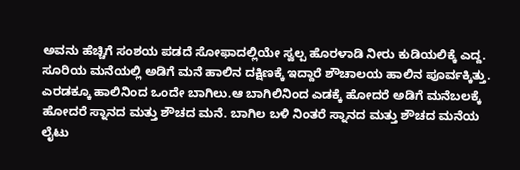ಅವನು ಹೆಚ್ಚಿಗೆ ಸಂಶಯ ಪಡದೆ ಸೋಫಾದಲ್ಲಿಯೇ ಸ್ವಲ್ಪ ಹೊರಳಾಡಿ ನೀರು ಕುಡಿಯಲಿಕ್ಕೆ ಎದ್ದ.
ಸೂರಿಯ ಮನೆಯಲ್ಲಿ ಅಡಿಗೆ ಮನೆ ಹಾಲಿನ ದಕ್ಷಿಣಕ್ಕೆ ಇದ್ದಾರೆ ಶೌಚಾಲಯ ಹಾಲಿನ ಪೂರ್ವಕ್ಕಿತ್ತು. ಎರಡಕ್ಕೂ ಹಾಲಿನಿಂದ ಒಂದೇ ಬಾಗಿಲು.ಆ ಬಾಗಿಲಿನಿಂದ ಎಡಕ್ಕೆ ಹೋದರೆ ಅಡಿಗೆ ಮನೆಬಲಕ್ಕೆ ಹೋದರೆ ಸ್ನಾನದ ಮತ್ತು ಶೌಚದ ಮನೆ. ಬಾಗಿಲ ಬಳಿ ನಿಂತರೆ ಸ್ನಾನದ ಮತ್ತು ಶೌಚದ ಮನೆಯ ಲೈಟು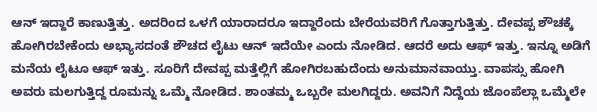ಆನ್ ಇದ್ದಾರೆ ಕಾಣುತ್ತಿತ್ತು. ಅದರಿಂದ ಒಳಗೆ ಯಾರಾದರೂ ಇದ್ದಾರೆಂದು ಬೇರೆಯವರಿಗೆ ಗೊತ್ತಾಗುತ್ತಿತ್ತು. ದೇವಪ್ಪ ಶೌಚಕ್ಕೆ ಹೋಗಿರಬೇಕೆಂದು ಅಭ್ಯಾಸದಂತೆ ಶೌಚದ ಲೈಟು ಆನ್ ಇದೆಯೇ ಎಂದು ನೋಡಿದ. ಆದರೆ ಅದು ಆಫ್ ಇತ್ತು. ಇನ್ನೂ ಅಡಿಗೆ ಮನೆಯ ಲೈಟೂ ಆಫ್ ಇತ್ತು. ಸೂರಿಗೆ ದೇವಪ್ಪ ಮತ್ತೆಲ್ಲಿಗೆ ಹೋಗಿರಬಹುದೆಂದು ಅನುಮಾನವಾಯ್ತು. ವಾಪಸ್ಸು ಹೋಗಿ ಅವರು ಮಲಗುತ್ತಿದ್ದ ರೂಮನ್ನು ಒಮ್ಮೆ ನೋಡಿದ. ಶಾಂತಮ್ಮ ಒಬ್ಬರೇ ಮಲಗಿದ್ದರು. ಅವನಿಗೆ ನಿದ್ದೆಯ ಜೊಂಪೆಲ್ಲಾ ಒಮ್ಮೆಲೇ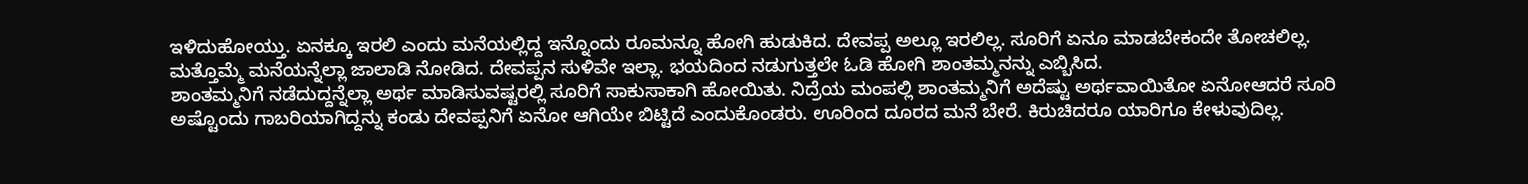ಇಳಿದುಹೋಯ್ತು. ಏನಕ್ಕೂ ಇರಲಿ ಎಂದು ಮನೆಯಲ್ಲಿದ್ದ ಇನ್ನೊಂದು ರೂಮನ್ನೂ ಹೋಗಿ ಹುಡುಕಿದ. ದೇವಪ್ಪ ಅಲ್ಲೂ ಇರಲಿಲ್ಲ. ಸೂರಿಗೆ ಏನೂ ಮಾಡಬೇಕಂದೇ ತೋಚಲಿಲ್ಲ. ಮತ್ತೊಮ್ಮೆ ಮನೆಯನ್ನೆಲ್ಲಾ ಜಾಲಾಡಿ ನೋಡಿದ. ದೇವಪ್ಪನ ಸುಳಿವೇ ಇಲ್ಲಾ. ಭಯದಿಂದ ನಡುಗುತ್ತಲೇ ಓಡಿ ಹೋಗಿ ಶಾಂತಮ್ಮನನ್ನು ಎಬ್ಬಿಸಿದ.
ಶಾಂತಮ್ಮನಿಗೆ ನಡೆದುದ್ದನ್ನೆಲ್ಲಾ ಅರ್ಥ ಮಾಡಿಸುವಷ್ಟರಲ್ಲಿ ಸೂರಿಗೆ ಸಾಕುಸಾಕಾಗಿ ಹೋಯಿತು. ನಿದ್ರೆಯ ಮಂಪಲ್ಲಿ ಶಾಂತಮ್ಮನಿಗೆ ಅದೆಷ್ಟು ಅರ್ಥವಾಯಿತೋ ಏನೋಆದರೆ ಸೂರಿ ಅಷ್ಟೊಂದು ಗಾಬರಿಯಾಗಿದ್ದನ್ನು ಕಂಡು ದೇವಪ್ಪನಿಗೆ ಏನೋ ಆಗಿಯೇ ಬಿಟ್ಟಿದೆ ಎಂದುಕೊಂಡರು. ಊರಿಂದ ದೂರದ ಮನೆ ಬೇರೆ. ಕಿರುಚಿದರೂ ಯಾರಿಗೂ ಕೇಳುವುದಿಲ್ಲ.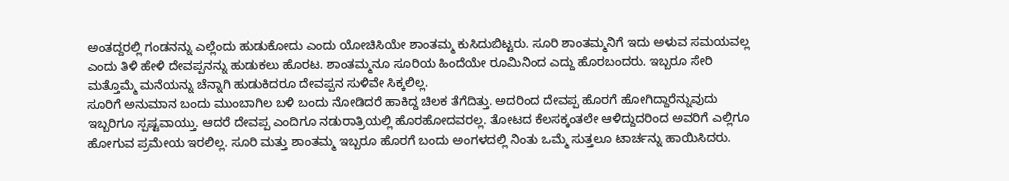ಅಂತದ್ದರಲ್ಲಿ ಗಂಡನನ್ನು ಎಲ್ಲೆಂದು ಹುಡುಕೋದು ಎಂದು ಯೋಚಿಸಿಯೇ ಶಾಂತಮ್ಮ ಕುಸಿದುಬಿಟ್ಟರು. ಸೂರಿ ಶಾಂತಮ್ಮನಿಗೆ ಇದು ಅಳುವ ಸಮಯವಲ್ಲ ಎಂದು ತಿಳಿ ಹೇಳಿ ದೇವಪ್ಪನನ್ನು ಹುಡುಕಲು ಹೊರಟ. ಶಾಂತಮ್ಮನೂ ಸೂರಿಯ ಹಿಂದೆಯೇ ರೂಮಿನಿಂದ ಎದ್ದು ಹೊರಬಂದರು. ಇಬ್ಬರೂ ಸೇರಿ ಮತ್ತೊಮ್ಮೆ ಮನೆಯನ್ನು ಚೆನ್ನಾಗಿ ಹುಡುಕಿದರೂ ದೇವಪ್ಪನ ಸುಳಿವೇ ಸಿಕ್ಕಲಿಲ್ಲ.
ಸೂರಿಗೆ ಅನುಮಾನ ಬಂದು ಮುಂಬಾಗಿಲ ಬಳಿ ಬಂದು ನೋಡಿದರೆ ಹಾಕಿದ್ದ ಚಿಲಕ ತೆಗೆದಿತ್ತು. ಅದರಿಂದ ದೇವಪ್ಪ ಹೊರಗೆ ಹೋಗಿದ್ದಾರೆನ್ನುವುದು ಇಬ್ಬರಿಗೂ ಸ್ಪಷ್ಟವಾಯ್ತು. ಆದರೆ ದೇವಪ್ಪ ಎಂದಿಗೂ ನಡುರಾತ್ರಿಯಲ್ಲಿ ಹೊರಹೋದವರಲ್ಲ. ತೋಟದ ಕೆಲಸಕ್ಕಂತಲೇ ಆಳಿದ್ದುದರಿಂದ ಅವರಿಗೆ ಎಲ್ಲಿಗೂ ಹೋಗುವ ಪ್ರಮೇಯ ಇರಲಿಲ್ಲ. ಸೂರಿ ಮತ್ತು ಶಾಂತಮ್ಮ ಇಬ್ಬರೂ ಹೊರಗೆ ಬಂದು ಅಂಗಳದಲ್ಲಿ ನಿಂತು ಒಮ್ಮೆ ಸುತ್ತಲೂ ಟಾರ್ಚನ್ನು ಹಾಯಿಸಿದರು.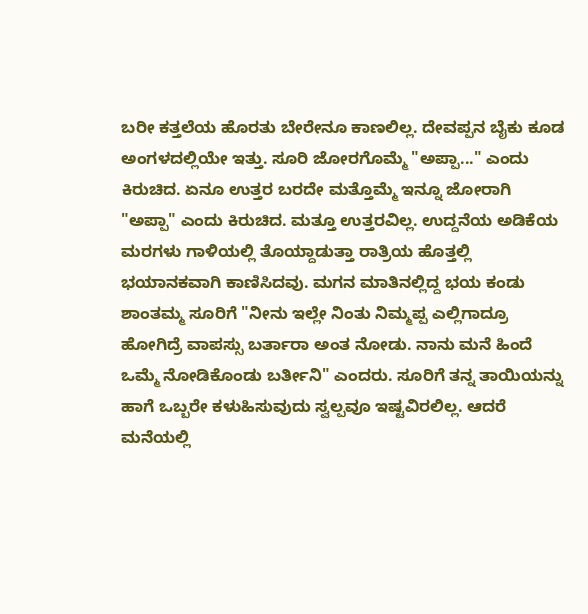ಬರೀ ಕತ್ತಲೆಯ ಹೊರತು ಬೇರೇನೂ ಕಾಣಲಿಲ್ಲ. ದೇವಪ್ಪನ ಬೈಕು ಕೂಡ ಅಂಗಳದಲ್ಲಿಯೇ ಇತ್ತು. ಸೂರಿ ಜೋರಗೊಮ್ಮೆ "ಅಪ್ಪಾ..." ಎಂದು ಕಿರುಚಿದ. ಏನೂ ಉತ್ತರ ಬರದೇ ಮತ್ತೊಮ್ಮೆ ಇನ್ನೂ ಜೋರಾಗಿ "ಅಪ್ಪಾ" ಎಂದು ಕಿರುಚಿದ. ಮತ್ತೂ ಉತ್ತರವಿಲ್ಲ. ಉದ್ದನೆಯ ಅಡಿಕೆಯ ಮರಗಳು ಗಾಳಿಯಲ್ಲಿ ತೊಯ್ದಾಡುತ್ತಾ ರಾತ್ರಿಯ ಹೊತ್ತಲ್ಲಿ ಭಯಾನಕವಾಗಿ ಕಾಣಿಸಿದವು. ಮಗನ ಮಾತಿನಲ್ಲಿದ್ದ ಭಯ ಕಂಡು ಶಾಂತಮ್ಮ ಸೂರಿಗೆ "ನೀನು ಇಲ್ಲೇ ನಿಂತು ನಿಮ್ಮಪ್ಪ ಎಲ್ಲಿಗಾದ್ರೂ ಹೋಗಿದ್ರೆ ವಾಪಸ್ಸು ಬರ್ತಾರಾ ಅಂತ ನೋಡು. ನಾನು ಮನೆ ಹಿಂದೆ ಒಮ್ಮೆ ನೋಡಿಕೊಂಡು ಬರ್ತೀನಿ" ಎಂದರು. ಸೂರಿಗೆ ತನ್ನ ತಾಯಿಯನ್ನು ಹಾಗೆ ಒಬ್ಬರೇ ಕಳುಹಿಸುವುದು ಸ್ವಲ್ಪವೂ ಇಷ್ಟವಿರಲಿಲ್ಲ. ಆದರೆ ಮನೆಯಲ್ಲಿ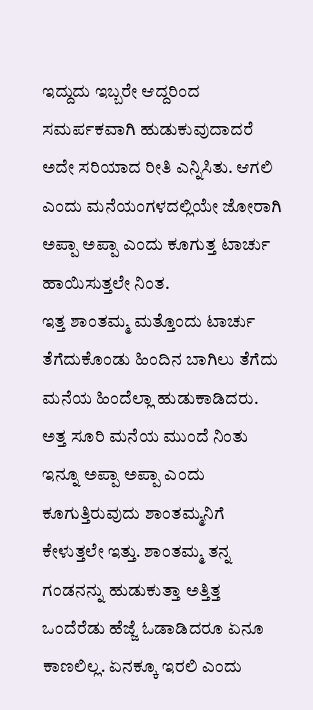ಇದ್ದುದು ಇಬ್ಬರೇ ಆದ್ದರಿಂದ ಸಮರ್ಪಕವಾಗಿ ಹುಡುಕುವುದಾದರೆ ಅದೇ ಸರಿಯಾದ ರೀತಿ ಎನ್ನಿಸಿತು. ಆಗಲಿ ಎಂದು ಮನೆಯಂಗಳದಲ್ಲಿಯೇ ಜೋರಾಗಿ ಅಪ್ಪಾ ಅಪ್ಪಾ ಎಂದು ಕೂಗುತ್ತ ಟಾರ್ಚು ಹಾಯಿಸುತ್ತಲೇ ನಿಂತ.
ಇತ್ತ ಶಾಂತಮ್ಮ ಮತ್ತೊಂದು ಟಾರ್ಚು ತೆಗೆದುಕೊಂಡು ಹಿಂದಿನ ಬಾಗಿಲು ತೆಗೆದು ಮನೆಯ ಹಿಂದೆಲ್ಲಾ ಹುಡುಕಾಡಿದರು. ಅತ್ತ ಸೂರಿ ಮನೆಯ ಮುಂದೆ ನಿಂತು ಇನ್ನೂ ಅಪ್ಪಾ ಅಪ್ಪಾ ಎಂದು ಕೂಗುತ್ತಿರುವುದು ಶಾಂತಮ್ಮನಿಗೆ ಕೇಳುತ್ತಲೇ ಇತ್ತು. ಶಾಂತಮ್ಮ ತನ್ನ ಗಂಡನನ್ನು ಹುಡುಕುತ್ತಾ ಅತ್ತಿತ್ತ ಒಂದೆರೆಡು ಹೆಜ್ಜೆ ಓಡಾಡಿದರೂ ಏನೂ ಕಾಣಲಿಲ್ಲ. ಏನಕ್ಕೂ ಇರಲಿ ಎಂದು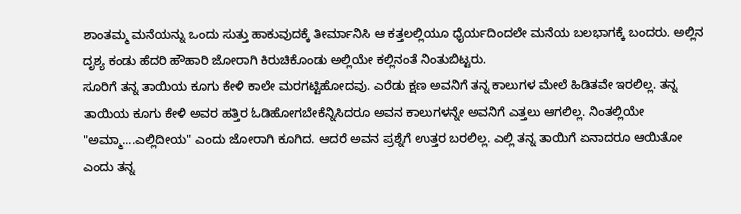ಶಾಂತಮ್ಮ ಮನೆಯನ್ನು ಒಂದು ಸುತ್ತು ಹಾಕುವುದಕ್ಕೆ ತೀರ್ಮಾನಿಸಿ ಆ ಕತ್ತಲಲ್ಲಿಯೂ ಧೈರ್ಯದಿಂದಲೇ ಮನೆಯ ಬಲಭಾಗಕ್ಕೆ ಬಂದರು. ಅಲ್ಲಿನ ದೃಶ್ಯ ಕಂಡು ಹೆದರಿ ಹೌಹಾರಿ ಜೋರಾಗಿ ಕಿರುಚಿಕೊಂಡು ಅಲ್ಲಿಯೇ ಕಲ್ಲಿನಂತೆ ನಿಂತುಬಿಟ್ಟರು.
ಸೂರಿಗೆ ತನ್ನ ತಾಯಿಯ ಕೂಗು ಕೇಳಿ ಕಾಲೇ ಮರಗಟ್ಟಿಹೋದವು. ಎರೆಡು ಕ್ಷಣ ಅವನಿಗೆ ತನ್ನ ಕಾಲುಗಳ ಮೇಲೆ ಹಿಡಿತವೇ ಇರಲಿಲ್ಲ. ತನ್ನ ತಾಯಿಯ ಕೂಗು ಕೇಳಿ ಅವರ ಹತ್ತಿರ ಓಡಿಹೋಗಬೇಕೆನ್ನಿಸಿದರೂ ಅವನ ಕಾಲುಗಳನ್ನೇ ಅವನಿಗೆ ಎತ್ತಲು ಆಗಲಿಲ್ಲ. ನಿಂತಲ್ಲಿಯೇ "ಅಮ್ಮಾ....ಎಲ್ಲಿದೀಯ" ಎಂದು ಜೋರಾಗಿ ಕೂಗಿದ. ಆದರೆ ಅವನ ಪ್ರಶ್ನೆಗೆ ಉತ್ತರ ಬರಲಿಲ್ಲ. ಎಲ್ಲಿ ತನ್ನ ತಾಯಿಗೆ ಏನಾದರೂ ಆಯಿತೋ ಎಂದು ತನ್ನ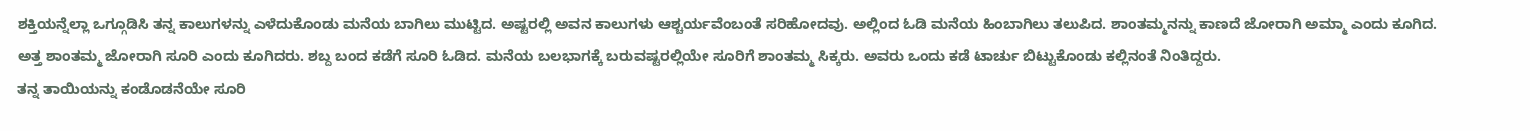ಶಕ್ತಿಯನ್ನೆಲ್ಲಾ ಒಗ್ಗೂಡಿಸಿ ತನ್ನ ಕಾಲುಗಳನ್ನು ಎಳೆದುಕೊಂಡು ಮನೆಯ ಬಾಗಿಲು ಮುಟ್ಟಿದ. ಅಷ್ಟರಲ್ಲಿ ಅವನ ಕಾಲುಗಳು ಆಶ್ಚರ್ಯವೆಂಬಂತೆ ಸರಿಹೋದವು. ಅಲ್ಲಿಂದ ಓಡಿ ಮನೆಯ ಹಿಂಬಾಗಿಲು ತಲುಪಿದ. ಶಾಂತಮ್ಮನನ್ನು ಕಾಣದೆ ಜೋರಾಗಿ ಅಮ್ಮಾ ಎಂದು ಕೂಗಿದ. ಅತ್ತ ಶಾಂತಮ್ಮ ಜೋರಾಗಿ ಸೂರಿ ಎಂದು ಕೂಗಿದರು. ಶಬ್ದ ಬಂದ ಕಡೆಗೆ ಸೂರಿ ಓಡಿದ. ಮನೆಯ ಬಲಭಾಗಕ್ಕೆ ಬರುವಷ್ಟರಲ್ಲಿಯೇ ಸೂರಿಗೆ ಶಾಂತಮ್ಮ ಸಿಕ್ಕರು. ಅವರು ಒಂದು ಕಡೆ ಟಾರ್ಚು ಬಿಟ್ಟುಕೊಂಡು ಕಲ್ಲಿನಂತೆ ನಿಂತಿದ್ದರು.
ತನ್ನ ತಾಯಿಯನ್ನು ಕಂಡೊಡನೆಯೇ ಸೂರಿ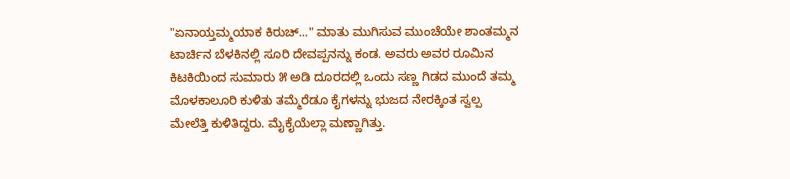"ಏನಾಯ್ತಮ್ಮಯಾಕ ಕಿರುಚ್..." ಮಾತು ಮುಗಿಸುವ ಮುಂಚೆಯೇ ಶಾಂತಮ್ಮನ ಟಾರ್ಚಿನ ಬೆಳಕಿನಲ್ಲಿ ಸೂರಿ ದೇವಪ್ಪನನ್ನು ಕಂಡ. ಅವರು ಅವರ ರೂಮಿನ ಕಿಟಕಿಯಿಂದ ಸುಮಾರು ೫ ಅಡಿ ದೂರದಲ್ಲಿ ಒಂದು ಸಣ್ಣ ಗಿಡದ ಮುಂದೆ ತಮ್ಮ ಮೊಳಕಾಲೂರಿ ಕುಳಿತು ತಮ್ಮೆರೆಡೂ ಕೈಗಳನ್ನು ಭುಜದ ನೇರಕ್ಕಿಂತ ಸ್ವಲ್ಪ ಮೇಲೆತ್ತಿ ಕುಳಿತಿದ್ದರು. ಮೈಕೈಯೆಲ್ಲಾ ಮಣ್ಣಾಗಿತ್ತು.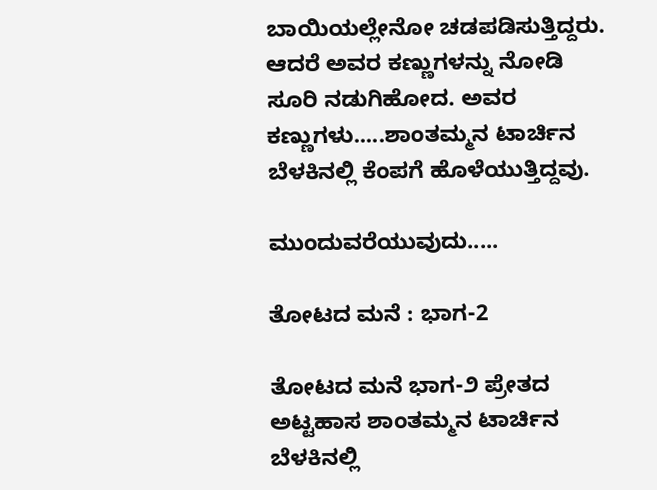ಬಾಯಿಯಲ್ಲೇನೋ ಚಡಪಡಿಸುತ್ತಿದ್ದರು. ಆದರೆ ಅವರ ಕಣ್ಣುಗಳನ್ನು ನೋಡಿ ಸೂರಿ ನಡುಗಿಹೋದ. ಅವರ ಕಣ್ಣುಗಳು.....ಶಾಂತಮ್ಮನ ಟಾರ್ಚಿನ ಬೆಳಕಿನಲ್ಲಿ ಕೆಂಪಗೆ ಹೊಳೆಯುತ್ತಿದ್ದವು.

ಮುಂದುವರೆಯುವುದು.....

ತೋಟದ ಮನೆ : ಭಾಗ-2

ತೋಟದ ಮನೆ ಭಾಗ-೨ ಪ್ರೇತದ ಅಟ್ಟಹಾಸ ಶಾಂತಮ್ಮನ ಟಾರ್ಚಿನ ಬೆಳಕಿನಲ್ಲಿ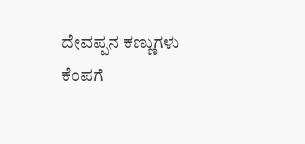ದೇವಪ್ಪನ ಕಣ್ಣುಗಳು ಕೆಂಪಗೆ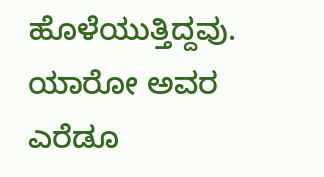ಹೊಳೆಯುತ್ತಿದ್ದವು. ಯಾರೋ ಅವರ ಎರೆಡೂ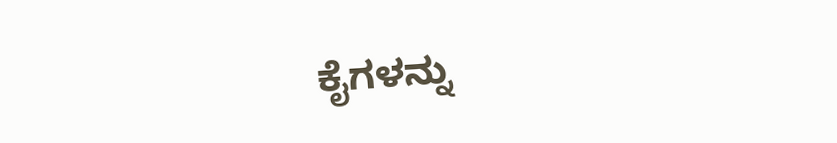ಕೈಗಳನ್ನು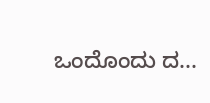ಒಂದೊಂದು ದ...